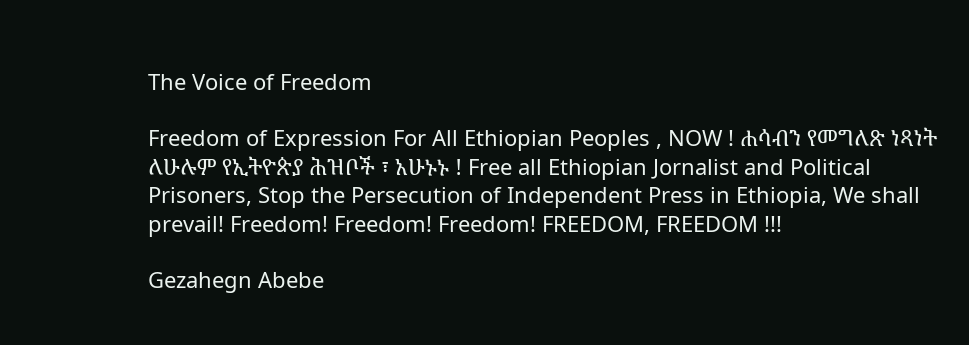The Voice of Freedom

Freedom of Expression For All Ethiopian Peoples , NOW ! ሐሳብን የመግለጽ ነጻነት ለሁሉም የኢትዮጵያ ሕዝቦች ፣ አሁኑኑ ! Free all Ethiopian Jornalist and Political Prisoners, Stop the Persecution of Independent Press in Ethiopia, We shall prevail! Freedom! Freedom! Freedom! FREEDOM, FREEDOM !!!

Gezahegn Abebe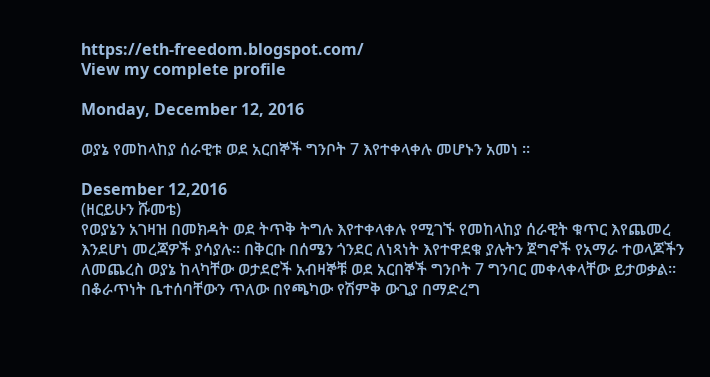https://eth-freedom.blogspot.com/
View my complete profile

Monday, December 12, 2016

ወያኔ የመከላከያ ሰራዊቱ ወደ አርበኞች ግንቦት 7 እየተቀላቀሉ መሆኑን አመነ ።

Desember 12,2016
(ዘርይሁን ሹመቴ)
የወያኔን አገዛዝ በመክዳት ወደ ትጥቅ ትግሉ እየተቀላቀሉ የሚገኙ የመከላከያ ሰራዊት ቁጥር እየጨመረ እንደሆነ መረጃዎች ያሳያሉ። በቅርቡ በሰሜን ጎንደር ለነጻነት እየተዋደቁ ያሉትን ጀግኖች የአማራ ተወላጆችን ለመጨረስ ወያኔ ከላካቸው ወታደሮች አብዛኞቹ ወደ አርበኞች ግንቦት 7 ግንባር መቀላቀላቸው ይታወቃል። በቆራጥነት ቤተሰባቸውን ጥለው በየጫካው የሽምቅ ውጊያ በማድረግ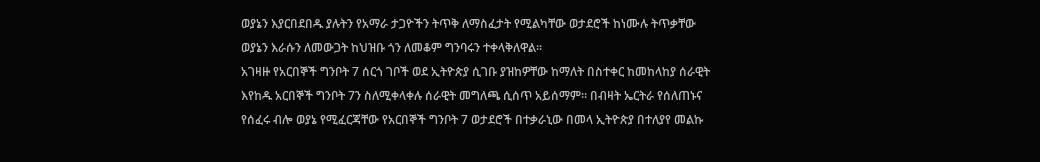ወያኔን እያርበደበዱ ያሉትን የአማራ ታጋዮችን ትጥቅ ለማስፈታት የሚልካቸው ወታደሮች ከነሙሉ ትጥቃቸው ወያኔን እራሱን ለመውጋት ከህዝቡ ጎን ለመቆም ግንባሩን ተቀላቅለዋል።
አገዛዙ የአርበኞች ግንቦት 7 ሰርጎ ገቦች ወደ ኢትዮጵያ ሲገቡ ያዝከዎቸው ከማለት በስተቀር ከመከላከያ ሰራዊት እየከዱ አርበኞች ግንቦት 7ን ስለሚቀላቀሉ ሰራዊት መግለጫ ሲሰጥ አይሰማም። በብዛት ኤርትራ የሰለጠኑና የሰፈሩ ብሎ ወያኔ የሚፈርጃቸው የአርበኞች ግንቦት 7 ወታደሮች በተቃራኒው በመላ ኢትዮጵያ በተለያየ መልኩ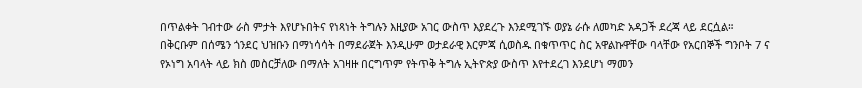በጥልቀት ገብተው ራስ ምታት እየሆኑበትና የነጻነት ትግሉን እዚያው አገር ውስጥ እያደረጉ እንደሚገኙ ወያኔ ራሱ ለመካድ አዳጋች ደረጃ ላይ ደርሷል። በቅርቡም በሰሜን ጎንደር ህዝቡን በማነሳሳት በማደራጀት እንዲሁም ወታደራዊ እርምጃ ሲወስዱ በቁጥጥር ስር አዋልኩዋቸው ባላቸው የአርበኞች ግንቦት 7 ና የኦነግ አባላት ላይ ክስ መስርቻለው በማለት አገዛዙ በርግጥም የትጥቅ ትግሉ ኢትዮጵያ ውስጥ እየተደረገ እንደሆነ ማመን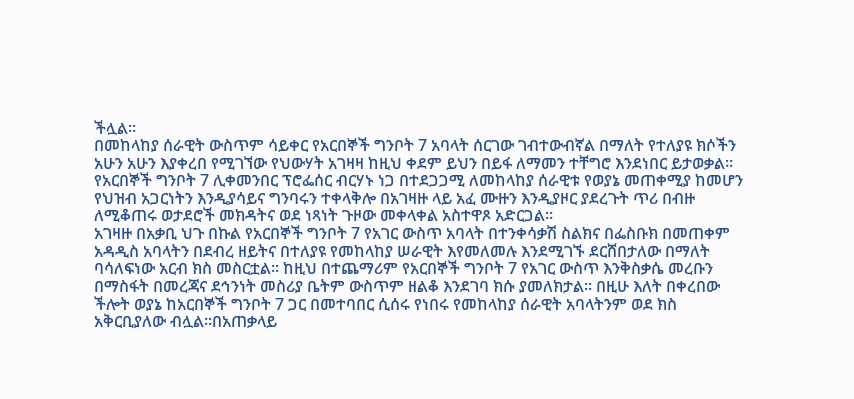ችሏል።
በመከላከያ ሰራዊት ውስጥም ሳይቀር የአርበኞች ግንቦት 7 አባላት ሰርገው ገብተውብኛል በማለት የተለያዩ ክሶችን አሁን አሁን እያቀረበ የሚገኘው የህውሃት አገዛዛ ከዚህ ቀደም ይህን በይፋ ለማመን ተቸግሮ እንደነበር ይታወቃል። የአርበኞች ግንቦት 7 ሊቀመንበር ፕሮፌሰር ብርሃኑ ነጋ በተደጋጋሚ ለመከላከያ ሰራዊቱ የወያኔ መጠቀሚያ ከመሆን የህዝብ አጋርነትን እንዲያሳይና ግንባሩን ተቀላቅሎ በአገዛዙ ላይ አፈ ሙዙን እንዲያዞር ያደረጉት ጥሪ በብዙ ለሚቆጠሩ ወታደሮች መክዳትና ወደ ነጻነት ጉዞው መቀላቀል አስተዋጾ አድርጋል።
አገዛዙ በአቃቢ ህጉ በኩል የአርበኞች ግንቦት 7 የአገር ውስጥ አባላት በተንቀሳቃሽ ስልክና በፌስቡክ በመጠቀም አዳዲስ አባላትን በደብረ ዘይትና በተለያዩ የመከላከያ ሠራዊት እየመለመሉ እንደሚገኙ ደርሸበታለው በማለት ባሳለፍነው አርብ ክስ መስርቷል። ከዚህ በተጨማሪም የአርበኞች ግንቦት 7 የአገር ውስጥ እንቅስቃሴ መረቡን በማስፋት በመረጃና ደኅንነት መስሪያ ቤትም ውስጥም ዘልቆ እንደገባ ክሱ ያመለክታል። በዚሁ እለት በቀረበው ችሎት ወያኔ ከአርበኞች ግንቦት 7 ጋር በመተባበር ሲሰሩ የነበሩ የመከላከያ ሰራዊት አባላትንም ወደ ክስ አቅርቢያለው ብሏል።በአጠቃላይ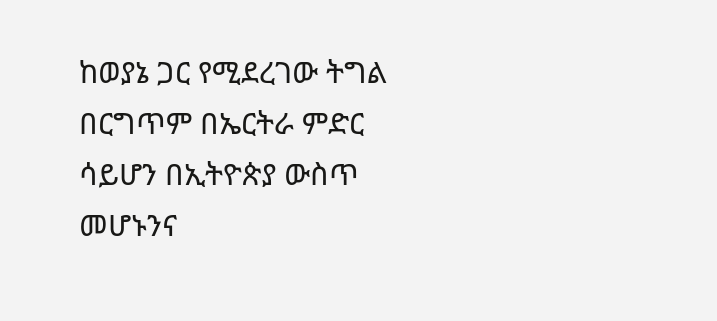ከወያኔ ጋር የሚደረገው ትግል በርግጥም በኤርትራ ምድር ሳይሆን በኢትዮጵያ ውስጥ መሆኑንና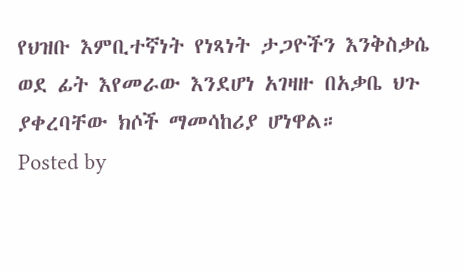የህዝቡ እምቢተኛነት የነጻነት ታጋዮችን እንቅስቃሴ ወደ ፊት እየመራው እንደሆነ አገዛዙ በአቃቤ ህጉ ያቀረባቸው ክሶች ማመሳከሪያ ሆነዋል።
Posted by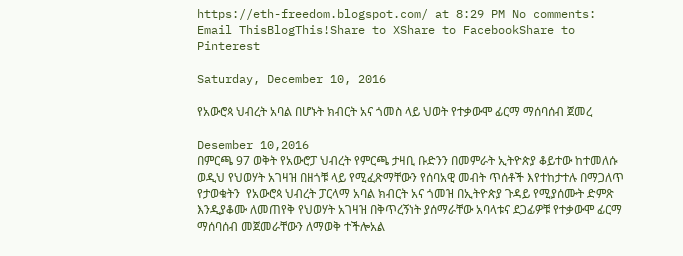https://eth-freedom.blogspot.com/ at 8:29 PM No comments:
Email ThisBlogThis!Share to XShare to FacebookShare to Pinterest

Saturday, December 10, 2016

የአውሮጳ ህብረት አባል በሆኑት ክብርት አና ጎመስ ላይ ህወት የተቃውሞ ፊርማ ማሰባሰብ ጀመረ

Desember 10,2016
በምርጫ 97 ወቅት የአውሮፓ ህብረት የምርጫ ታዛቢ ቡድንን በመምራት ኢትዮጵያ ቆይተው ከተመለሱ ወዲህ የህወሃት አገዛዝ በዘጎቹ ላይ የሚፈጽማቸውን የሰባአዊ መብት ጥሰቶች እየተከታተሉ በማጋለጥ  የታወቁትን  የአውሮጳ ህብረት ፓርላማ አባል ክብርት አና ጎመዝ በኢትዮጵያ ጉዳይ የሚያሰሙት ድምጽ እንዲያቆሙ ለመጠየቅ የህወሃት አገዛዝ በቅጥረኝነት ያሰማራቸው አባላቱና ደጋፊዎቹ የተቃውሞ ፊርማ ማሰባሰብ መጀመራቸውን ለማወቅ ተችሎአል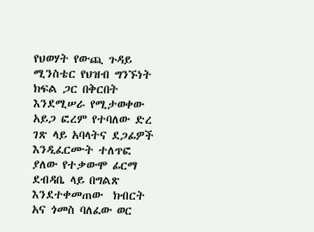የህወሃት የውጪ ጉዳይ ሚንስቴር የህዝብ ግንኙነት ክፍል ጋር በቅርበት እንደሚሠራ የሚታወቀው አይጋ ፎረም የተባለው ድረ ገጽ ላይ አባላትና ደጋፊዎች እንዲፈርሙት ተለጥፎ ያለው የተቃውሞ ፊርማ ደብዳቤ ላይ በግልጽ እንደተቀመጠው  ክብርት አና ጎመስ ባለፈው ወር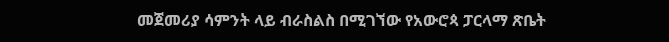መጀመሪያ ሳምንት ላይ ብራስልስ በሚገኘው የአውሮጳ ፓርላማ ጽቤት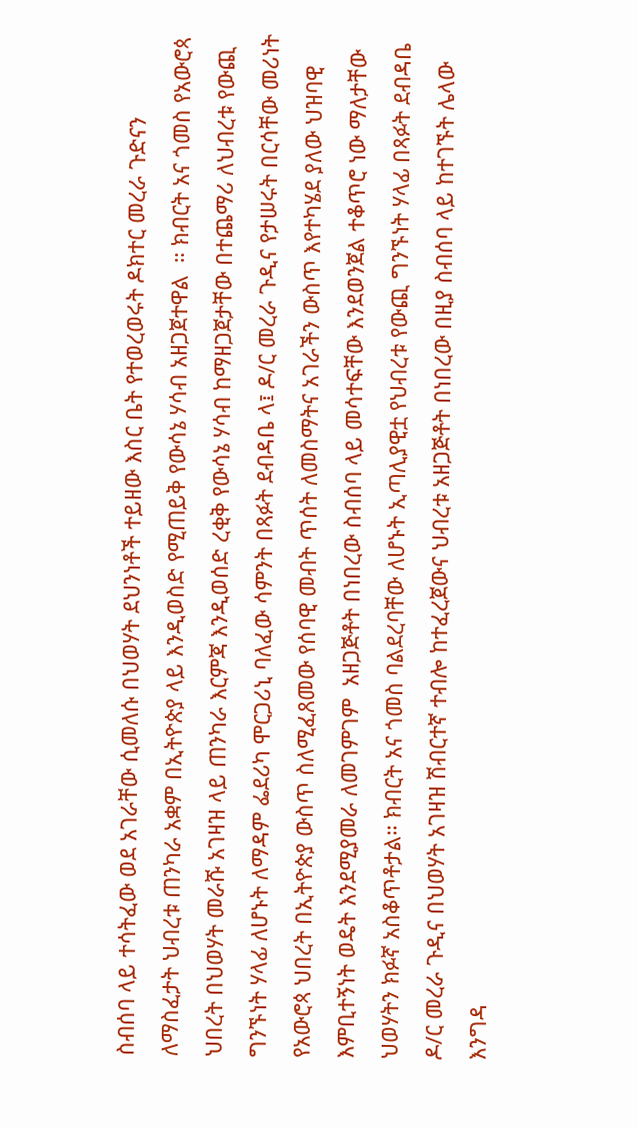ስብሰባ ላይ ተሳትፈው ወደ አገራቸው ሲመለሱ በህወሃት ደህንነቶች ተይዘው እስር ቤት የተወረወሩት ዶክተር መረራ ጉድናን ለማስፈታት ህብረቱ ጠንካራ አቋም በኢትዮጵያ ላይ እንዲወስድ የሚጠይቅ የውሳኔ ሃሳብ አዘጋጀተዋል  ። ክብርት አና ጎመስ የአውሮጳ ህበረት በህወሃት መራሹ አገዛዝ ላይ ጠንካራ እርምጃ እንዲወሰድ ረቂቅ የውሳኔ ሃሳብ ከማዘጋጀታቸው በተጨማሪ ለህብረቱ የውጪ ግንኙነት ሃላፊ ለሆኑት ለማዳም ፌደሪካ ሞርጋሪኒ ባለፈው ሳምንት በጻፉት ደብዳቤ ላ፤ ዶ/ር መረራ ጉዲና የታሠሩት በርሳቸው መሪነት የአውሮጳ ህበረት በኢትዮጵያ ውስጥ ስለሚፈጸመው የሰባዊ መብት ጥሰት ለመስማትና አገራችን ውስጥ እየተካሄደ ያለው ህዝባዊ እምቢተኝነት ወዴት እንደሚያመራ ለመገምገም  አዘጋጅቶት በነበረው ስብሰባ ላይ መሳተፍቸው እንደወንጀል ተቆጥሮ ነው ማለታቸው ህወሃትን ክፉኛ አስቆጥቶታል። ክብርት አና ጎመስ ባልደረባቸው ለሆኑት ኢጣሊያዊቷ የህብረቱ የውጪ ግንኙነት ሃላፊ በጻፉት ደብዳቤ  ዶ/ር መረራ ጉዲና በህወሃት አገዛዝ ሽብርተኛ ተብሎ ከተፈረጀውና ህብረቱ አዘጋጅቶት በነበረው በዚያ ስብሰባ ላይ ከተገኙት ሌላው እንግዳ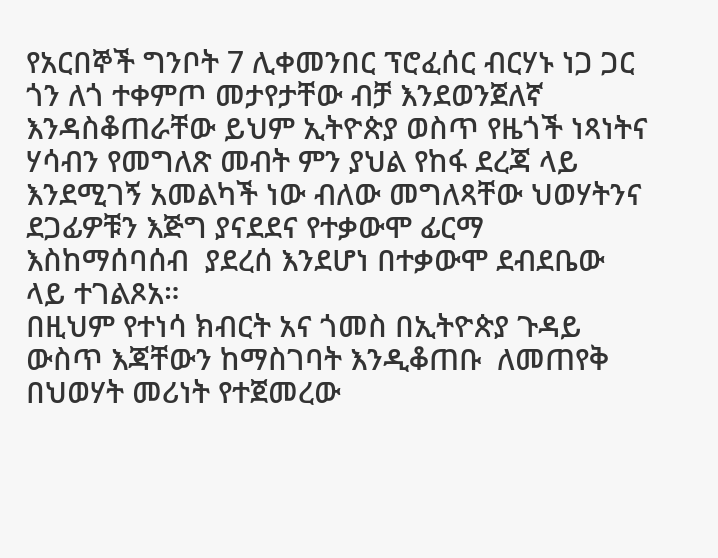የአርበኞች ግንቦት 7 ሊቀመንበር ፕሮፈሰር ብርሃኑ ነጋ ጋር ጎን ለጎ ተቀምጦ መታየታቸው ብቻ እንደወንጀለኛ እንዳስቆጠራቸው ይህም ኢትዮጵያ ወስጥ የዜጎች ነጻነትና ሃሳብን የመግለጽ መብት ምን ያህል የከፋ ደረጃ ላይ እንደሚገኝ አመልካች ነው ብለው መግለጻቸው ህወሃትንና ደጋፊዎቹን እጅግ ያናደደና የተቃውሞ ፊርማ እስከማሰባሰብ  ያደረሰ እንደሆነ በተቃውሞ ደብደቤው ላይ ተገልጾአ።
በዚህም የተነሳ ክብርት አና ጎመስ በኢትዮጵያ ጉዳይ ውስጥ እጃቸውን ከማስገባት እንዲቆጠቡ  ለመጠየቅ በህወሃት መሪነት የተጀመረው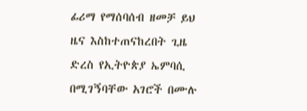ፊሪማ የማሰባሰብ ዘመቻ ይህ ዜና እስከተጠናከረበት ጊዜ ድረስ የኢትዮጵያ ኤምባሲ በሚገኝባቸው አገሮች በሙሉ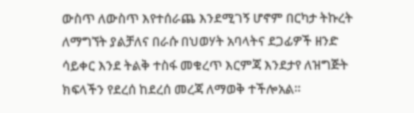ውስጥ ለውስጥ እየተሰራጨ እንደሚገኝ ሆኖም በርካታ ትኩረት ለማግኘት ያልቻለና በራሱ በህወሃት አባላትና ደጋፊዎች ዘንድ ሳይቀር እንደ ትልቅ ተስፋ መቁረጥ እርምጃ እንደታየ ለዝግጅት ክፍላችን የደረሰ ከደረሰ መረጃ ለማወቅ ተችሎአል።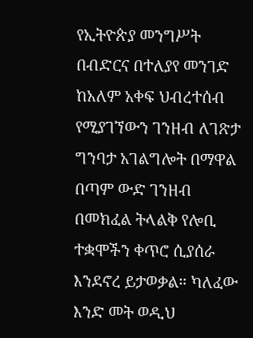የኢትዮጵያ መንግሥት በብድርና በተለያየ መንገድ ከአለም አቀፍ ህብረተሰብ የሚያገኘውን ገንዘብ ለገጽታ ግንባታ አገልግሎት በማዋል በጣም ውድ ገንዘብ በመክፈል ትላልቅ የሎቢ ተቋሞችን ቀጥሮ ሲያሰራ እንደኖረ ይታወቃል። ካለፈው እንድ መት ወዲህ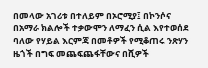በመላው አገሪቱ በተለይም በኦሮሚያ፤ በኮንሶና  በአማራ ክልሎች ተቃውሞን ለማፈን ሲል እየተወሰደ ባለው የሃይል እርምጃ በመቶዎች የሚቆጠሩ ንጽሃን ዜጎች በግፍ መጨፍጨፋቸውና በሺዎች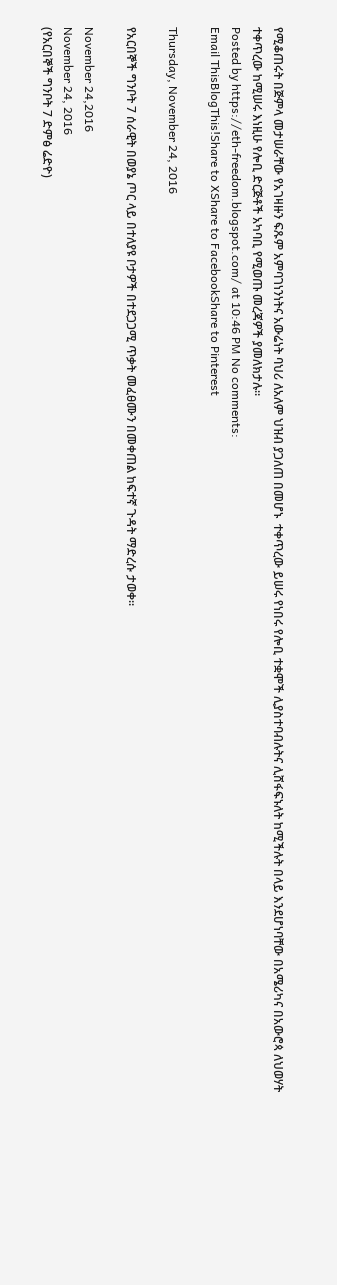የሚቆጠሩት በጅምላ መታሠራቸው የአገዛዙን ፍጹም አምባገነንነትና አውሬነት ባህሪ ለአለም ህዝብ ያጋለጠ በመሆኑ  ተቀጥረው ይሠሩ የነበሩ የሎቢ ተቋሞች ሊያስተባብሉትና ሊሸፋፍኑለት ከሚችሉት በላይ እንደሆነባቸው በአሜሪካና በአውሮጳ ለህወሃት ተቀጥረው ከሚሠሩ እነዚሁ የሎቢ ድርጅቶች አካባቢ የሚወጡ መረጃዎች ያመለክታሉ።
Posted by https://eth-freedom.blogspot.com/ at 10:46 PM No comments:
Email ThisBlogThis!Share to XShare to FacebookShare to Pinterest

Thursday, November 24, 2016

የአርበኞች ግንቦት 7 ሰራዊት በወያኔ ጦር ላይ በተለያዩ ቦታዎች በተደጋጋሚ ጥቃት መፈፀሙን በመቀጠል ከፍተኛ ጉዳት ማድረሱ ታወቀ፡፡

November 24,2016
November 24, 2016
(የአርበኞች ግንቦት 7 ድምፅ ሬድዮ)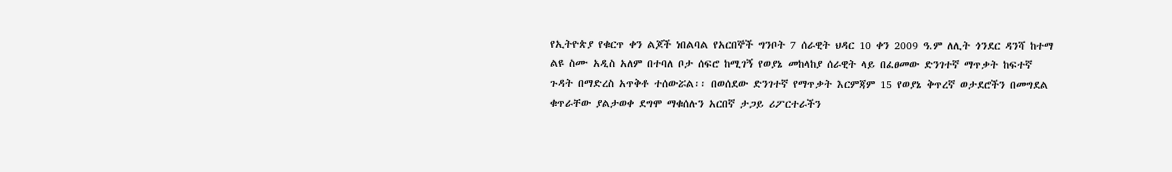የኢትዮጵያ የቁርጥ ቀን ልጆች ነበልባል የአርበኞች ግንቦት 7 ሰራዊት ህዳር 10 ቀን 2009 ዓ.ም ለሊት ጎንደር ዳንሻ ከተማ ልዩ ስሙ አዲስ አለም በተባለ ቦታ ሰፍሮ ከሚገኝ የወያኔ መከላከያ ሰራዊት ላይ በፈፀመው ድንገተኛ ማጥቃት ከፍተኛ ጉዳት በማድረስ አጥቅቶ ተሰውሯል፡፡ በወሰደው ድንገተኛ የማጥቃት እርምጃም 15 የወያኔ ቅጥረኛ ወታደሮችን በመግደል ቁጥራቸው ያልታወቀ ደግሞ ማቁሰሉን አርበኛ ታጋይ ሪፖርተራችን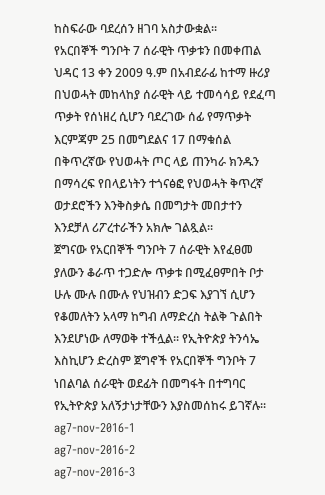ከስፍራው ባደረሰን ዘገባ አስታውቋል፡፡
የአርበኞች ግንቦት 7 ሰራዊት ጥቃቱን በመቀጠል ህዳር 13 ቀን 2009 ዓ.ም በአብደራፊ ከተማ ዙሪያ በህወሓት መከላከያ ሰራዊት ላይ ተመሳሳይ የደፈጣ ጥቃት የሰነዘረ ሲሆን ባደረገው ሰፊ የማጥቃት እርምጃም 25 በመግደልና 17 በማቁሰል በቅጥረኛው የህወሓት ጦር ላይ ጠንካራ ክንዱን በማሳረፍ የበላይነትን ተጎናፅፎ የህወሓት ቅጥረኛ ወታደሮችን እንቅስቃሴ በመግታት መበታተን እንደቻለ ሪፖረተራችን አክሎ ገልጿል፡፡
ጀግናው የአርበኞች ግንቦት 7 ሰራዊት እየፈፀመ ያለውን ቆራጥ ተጋድሎ ጥቃቱ በሚፈፀምበት ቦታ ሁሉ ሙሉ በሙሉ የህዝብን ድጋፍ እያገኘ ሲሆን የቆመለትን አላማ ከግብ ለማድረስ ትልቅ ጉልበት እንደሆነው ለማወቅ ተችሏል፡፡ የኢትዮጵያ ትንሳኤ እስኪሆን ድረስም ጀግኖች የአርበኞች ግንቦት 7 ነበልባል ሰራዊት ወደፊት በመግፋት በተግባር የኢትዮጵያ አለኝታነታቸውን እያስመሰከሩ ይገኛሉ፡፡
ag7-nov-2016-1
ag7-nov-2016-2
ag7-nov-2016-3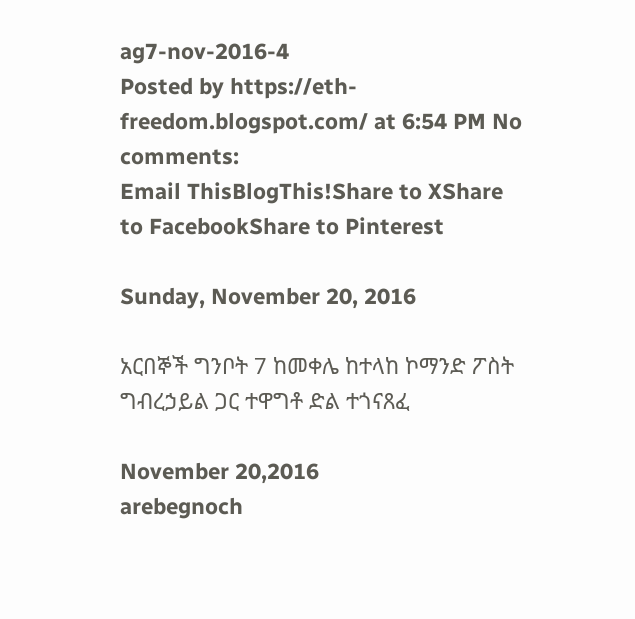ag7-nov-2016-4
Posted by https://eth-freedom.blogspot.com/ at 6:54 PM No comments:
Email ThisBlogThis!Share to XShare to FacebookShare to Pinterest

Sunday, November 20, 2016

አርበኞች ግንቦት 7 ከመቀሌ ከተላከ ኮማንድ ፖስት ግብረኃይል ጋር ተዋግቶ ድል ተጎናጸፈ

November 20,2016
arebegnoch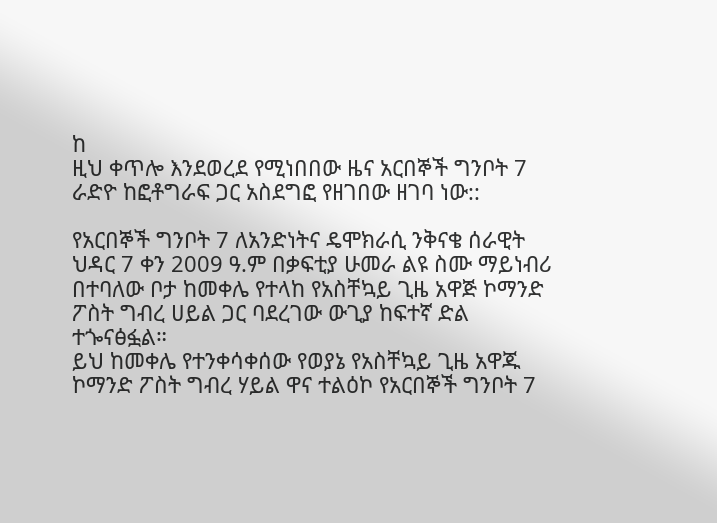ከ
ዚህ ቀጥሎ እንደወረደ የሚነበበው ዜና አርበኞች ግንቦት 7 ራድዮ ከፎቶግራፍ ጋር አስደግፎ የዘገበው ዘገባ ነው::

የአርበኞች ግንቦት 7 ለአንድነትና ዴሞክራሲ ንቅናቄ ሰራዊት ህዳር 7 ቀን 2009 ዓ.ም በቃፍቲያ ሁመራ ልዩ ስሙ ማይነብሪ በተባለው ቦታ ከመቀሌ የተላከ የአስቸኳይ ጊዜ አዋጅ ኮማንድ ፖስት ግብረ ሀይል ጋር ባደረገው ውጊያ ከፍተኛ ድል ተጐናፅፏል።
ይህ ከመቀሌ የተንቀሳቀሰው የወያኔ የአስቸኳይ ጊዜ አዋጁ ኮማንድ ፖስት ግብረ ሃይል ዋና ተልዕኮ የአርበኞች ግንቦት 7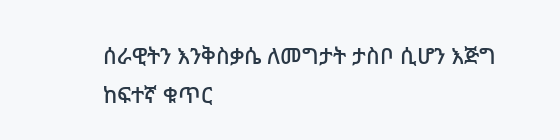ሰራዊትን እንቅስቃሴ ለመግታት ታስቦ ሲሆን እጅግ ከፍተኛ ቁጥር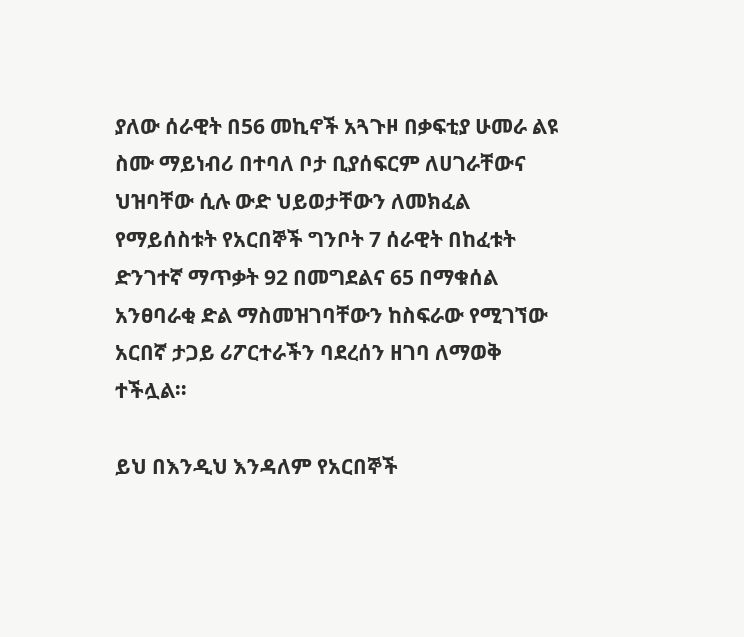ያለው ሰራዊት በ56 መኪኖች አጓጉዞ በቃፍቲያ ሁመራ ልዩ ስሙ ማይነብሪ በተባለ ቦታ ቢያሰፍርም ለሀገራቸውና ህዝባቸው ሲሉ ውድ ህይወታቸውን ለመክፈል የማይሰስቱት የአርበኞች ግንቦት 7 ሰራዊት በከፈቱት ድንገተኛ ማጥቃት 92 በመግደልና 65 በማቁሰል አንፀባራቂ ድል ማስመዝገባቸውን ከስፍራው የሚገኘው አርበኛ ታጋይ ሪፖርተራችን ባደረሰን ዘገባ ለማወቅ ተችሏል።

ይህ በእንዲህ እንዳለም የአርበኞች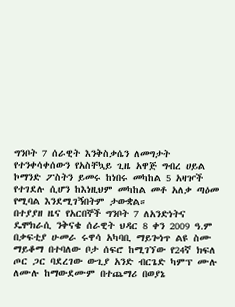ግንቦት 7 ሰራዊት እንቅስቃሴን ለመግታት የተንቀሳቀሰውን የአስቸኳይ ጊዜ አዋጅ ግብረ ሀይል ኮማንድ ፖስትን ይመሩ ከነበሩ መካከል 5 አዛዦች የተገደሉ ሲሆን ከእነዚህም መካከል መቶ አለቃ ጣዕመ የሚባል እንደሚገኝበትም ታውቋል።
በተያያዘ ዜና የአርበኞች ግንቦት 7 ለአንድነትና ዴሞክራሲ ንቅናቄ ሰራዊት ህዳር 8 ቀን 2009 ዓ.ም በቃፍቲያ ሁመራ ሩዋሳ አካባቢ ማይጐነጥ ልዩ ስሙ ማይቆማ በተባለው ቦታ ሰፍሮ ከሚገኘው የ24ኛ ክፍለ ጦር ጋር ባደረገው ውጊያ አንድ ብርጌድ ካምፕ ሙሉ ለሙሉ ከማውደሙም በተጨማሪ በወያኔ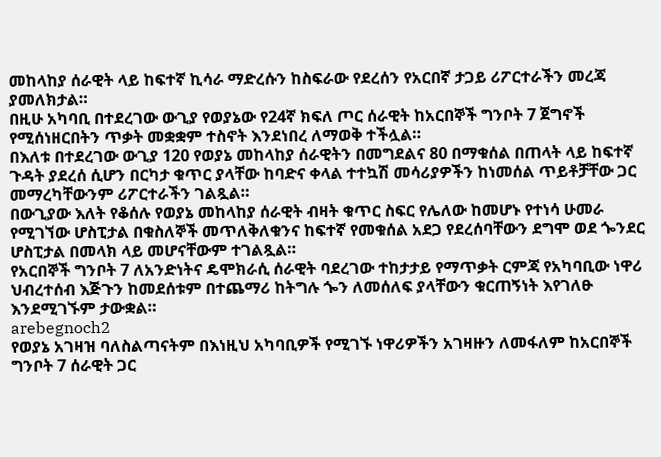መከላከያ ሰራዊት ላይ ከፍተኛ ኪሳራ ማድረሱን ከስፍራው የደረሰን የአርበኛ ታጋይ ሪፖርተራችን መረጃ ያመለክታል።
በዚሁ አካባቢ በተደረገው ውጊያ የወያኔው የ24ኛ ክፍለ ጦር ሰራዊት ከአርበኞች ግንቦት 7 ጀግኖች የሚሰነዘርበትን ጥቃት መቋቋም ተስኖት እንደነበረ ለማወቅ ተችሏል።
በእለቱ በተደረገው ውጊያ 120 የወያኔ መከላከያ ሰራዊትን በመግደልና 80 በማቁሰል በጠላት ላይ ከፍተኛ ጉዳት ያደረሰ ሲሆን በርካታ ቁጥር ያላቸው ከባድና ቀላል ተተኳሽ መሳሪያዎችን ከነመሰል ጥይቶቻቸው ጋር መማረካቸውንም ሪፖርተራችን ገልጿል።
በውጊያው እለት የቆሰሉ የወያኔ መከላከያ ሰራዊት ብዛት ቁጥር ስፍር የሌለው ከመሆኑ የተነሳ ሁመራ የሚገኘው ሆስፒታል በቁስለኞች መጥለቅለቁንና ከፍተኛ የመቁሰል አደጋ የደረሰባቸውን ደግሞ ወደ ጐንደር ሆስፒታል በመላክ ላይ መሆናቸውም ተገልጿል።
የአርበኞች ግንቦት 7 ለአንድነትና ዴሞክራሲ ሰራዊት ባደረገው ተከታታይ የማጥቃት ርምጃ የአካባቢው ነዋሪ ህብረተሰብ እጅጉን ከመደሰቱም በተጨማሪ ከትግሉ ጐን ለመሰለፍ ያላቸውን ቁርጠኝነት እየገለፁ እንደሚገኙም ታውቋል።
arebegnoch2
የወያኔ አገዛዝ ባለስልጣናትም በእነዚህ አካባቢዎች የሚገኙ ነዋሪዎችን አገዛዙን ለመፋለም ከአርበኞች ግንቦት 7 ሰራዊት ጋር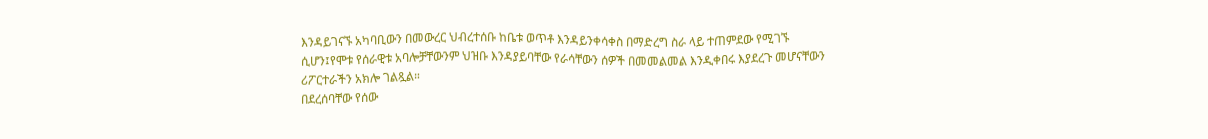እንዳይገናኙ አካባቢውን በመውረር ህብረተሰቡ ከቤቱ ወጥቶ እንዳይንቀሳቀስ በማድረግ ስራ ላይ ተጠምደው የሚገኙ ሲሆን፤የሞቱ የሰራዊቱ አባሎቻቸውንም ህዝቡ እንዳያይባቸው የራሳቸውን ሰዎች በመመልመል እንዲቀበሩ እያደረጉ መሆናቸውን ሪፖርተራችን አክሎ ገልጿል።
በደረሰባቸው የሰው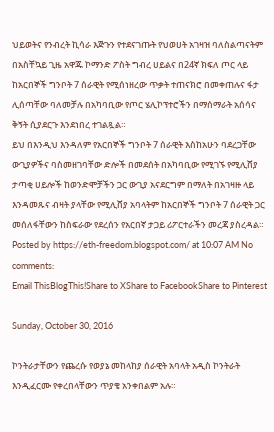ህይወትና የንብረት ኪሳራ እጅጉን የተደናገጡት የህወሀት አገዛዝ ባለስልጣናትም በአስቸኳይ ጊዜ አዋጁ ኮማንድ ፖስት ግብረ ሀይልና በ24ኛ ክፍለ ጦር ላይ ከአርበኞች ግንቦት 7 ሰራዊት የሚሰነዘረው ጥቃት ተጠናክሮ በመቀጠሉና ፋታ ሊሰጣቸው ባለመቻሉ በአካባቢው የጦር ሄሊኮፕተሮችን በማሰማራት አሰሳና ቅኝት ሲያደርጉ እንደነበረ ተገልጿል።
ይህ በእንዲህ እንዳለም የአርበኞች ግንቦት 7 ሰራዊት እስከአሁን ባደረጋቸው ውጊያዎችና ባስመዘገባቸው ድሎች በመደሰት በአካባቢው የሚገኙ የሚሊሸያ ታጣቂ ሀይሎች ከወንድሞቻችን ጋር ውጊያ አናደርግም በማለት በአገዛዙ ላይ እንዳመጹና ብዛት ያላቸው የሚሊሸያ አባላትም ከአርበኞች ግንቦት 7 ሰራዊት ጋር መሰለፋቸውን ከስፍራው የደረሰን የአርበኛ ታጋይ ሪፖርተራችን መረጃ ያስረዳል።
Posted by https://eth-freedom.blogspot.com/ at 10:07 AM No comments:
Email ThisBlogThis!Share to XShare to FacebookShare to Pinterest

Sunday, October 30, 2016

ኮንትራታቸውን የጨረሱ የወያኔ መከላከያ ሰራዊት አባላት አዲስ ኮንትራት እንዲፈርሙ የቀረበላቸውን ጥያቄ አንቀበልም አሉ።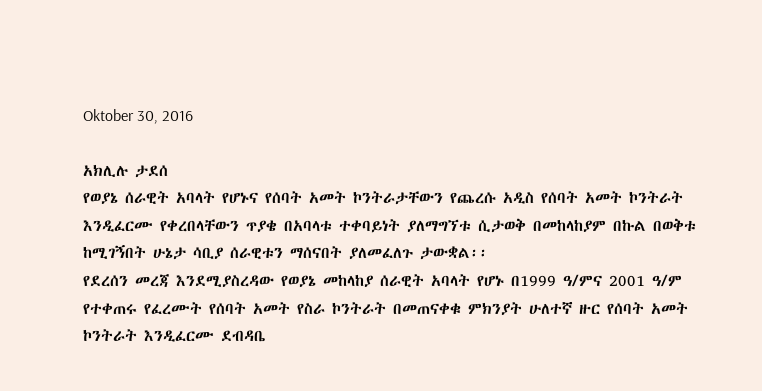Oktober 30, 2016

አክሊሉ ታደሰ
የወያኔ ሰራዊት አባላት የሆኑና የሰባት አመት ኮንትራታቸውን የጨረሱ አዲስ የሰባት አመት ኮንትራት እንዲፈርሙ የቀረበላቸውን ጥያቄ በአባላቱ ተቀባይነት ያለማግኘቱ ሲታወቅ በመከላከያም በኩል በወቅቱ ከሚገኝበት ሁኔታ ሳቢያ ሰራዊቱን ማሰናበት ያለመፈለጉ ታውቋል፡፡
የደረሰን መረጃ እንደሚያስረዳው የወያኔ መከላከያ ሰራዊት አባላት የሆኑ በ1999 ዓ/ምና 2001 ዓ/ም የተቀጠሩ የፈረሙት የሰባት አመት የስራ ኮንትራት በመጠናቀቁ ምክንያት ሁለተኛ ዙር የሰባት አመት ኮንትራት እንዲፈርሙ ደብዳቤ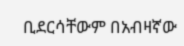ቢደርሳቸውም በአብዛኛው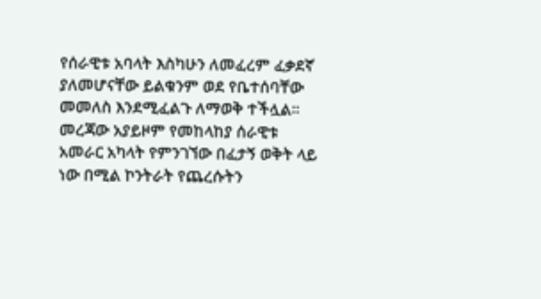የሰራዊቱ አባላት እስካሁን ለመፈረም ፈቃደኛ ያለመሆናቸው ይልቁንም ወደ የቤተሰባቸው መመለስ እንደሚፈልጉ ለማወቅ ተችሏል፡፡
መረጃው አያይዞም የመከላከያ ሰራዊቱ አመራር አካላት የምንገኘው በፈታኝ ወቅት ላይ ነው በሚል ኮንትራት የጨረሱትን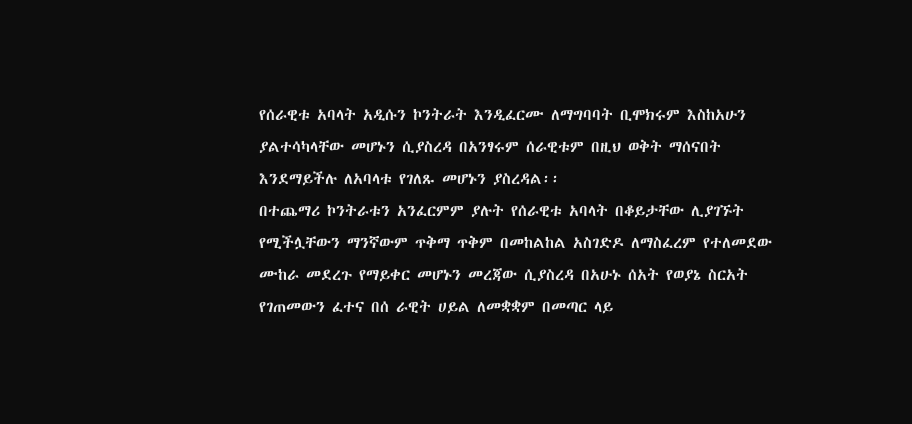የሰራዊቱ አባላት አዲሱን ኮንትራት እንዲፈርሙ ለማግባባት ቢሞክሩም እስከአሁን ያልተሳካላቸው መሆኑን ሲያስረዳ በአንፃሩም ሰራዊቱም በዚህ ወቅት ማሰናበት እንደማይችሉ ለአባላቱ የገለጹ መሆኑን ያስረዳል፡፡
በተጨማሪ ኮንትራቱን አንፈርምም ያሉት የሰራዊቱ አባላት በቆይታቸው ሊያገኙት የሚችሏቸውን ማንኛውም ጥቅማ ጥቅም በመከልከል አስገድዶ ለማስፈረም የተለመደው ሙከራ መደረጉ የማይቀር መሆኑን መረጃው ሲያስረዳ በአሁኑ ሰአት የወያኔ ስርአት የገጠመውን ፈተና በሰ ራዊት ሀይል ለመቋቋም በመጣር ላይ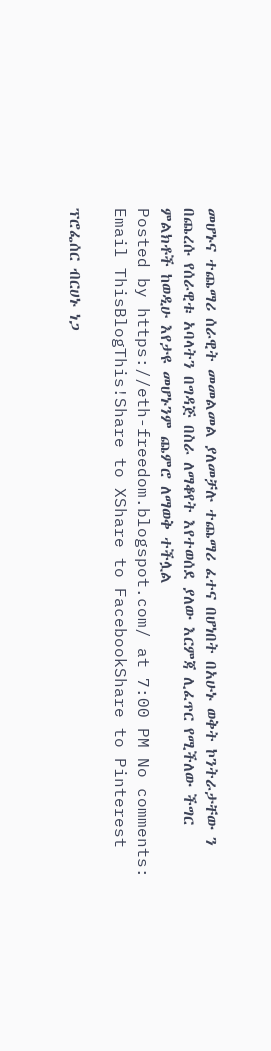መሆኑና ተጨማሪ ሰራዊት መመልመል ያለመቻሉ ተጨማሪ ፈተና በሆነበት በአሁኑ ወቅት ኮንትራታቸው ን በጨረሱ የሰራዊቱ አባላትን በግዳጅ በስራ ለማቆየት እየተወሰደ ያለው እርምጃ ሊፈጥር የሚችለው ችግር ምልክቶች ከወዲሁ እየታዩ መሆኑንም ጨምሮ ለማወቅ ተችሏል
Posted by https://eth-freedom.blogspot.com/ at 7:00 PM No comments:
Email ThisBlogThis!Share to XShare to FacebookShare to Pinterest

ፕሮፌሰር ብርሀኑ ነጋ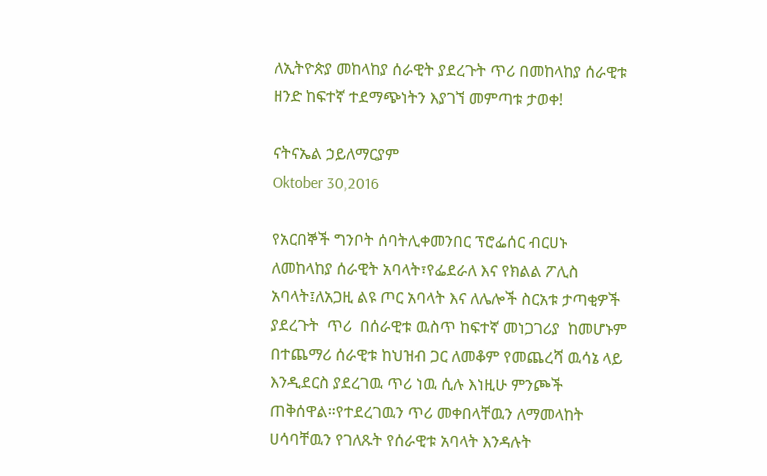ለኢትዮጵያ መከላከያ ሰራዊት ያደረጉት ጥሪ በመከላከያ ሰራዊቱ ዘንድ ከፍተኛ ተደማጭነትን እያገኘ መምጣቱ ታወቀ!

ናትናኤል ኃይለማርያም
Oktober 30,2016

የአርበኞች ግንቦት ሰባትሊቀመንበር ፕሮፌሰር ብርሀኑ  ለመከላከያ ሰራዊት አባላት፣የፌደራለ እና የክልል ፖሊስ አባላት፤ለአጋዚ ልዩ ጦር አባላት እና ለሌሎች ስርአቱ ታጣቂዎች ያደረጉት  ጥሪ  በሰራዊቱ ዉስጥ ከፍተኛ መነጋገሪያ  ከመሆኑም በተጨማሪ ሰራዊቱ ከህዝብ ጋር ለመቆም የመጨረሻ ዉሳኔ ላይ እንዲደርስ ያደረገዉ ጥሪ ነዉ ሲሉ እነዚሁ ምንጮች ጠቅሰዋል።የተደረገዉን ጥሪ መቀበላቸዉን ለማመላከት ሀሳባቸዉን የገለጹት የሰራዊቱ አባላት እንዳሉት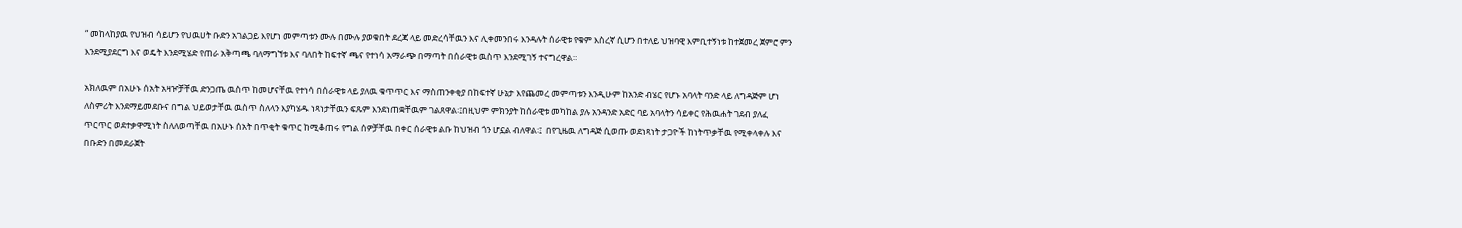“ መከላከያዉ የህዝብ ሳይሆን የህዉሀት ቡድን አገልጋይ እየሆነ መምጣቱን ሙሉ በሙሉ ያወቁበት ደረጃ ላይ መድረሳቸዉን እና ሊቀመንበሩ እንዳሉት ሰራዊቱ የቁም እስረኛ ሲሆን በተለይ ህዝባዊ እምቢተኝነቱ ከተጀመረ ጀምሮ ምን እንደሚያደርግ እና ወዴት እንደሚሄድ የጠራ አቅጣጫ ባለማግኘቱ እና ባለበት ከፍተኛ ጫና የተነሳ አማራጭ በማጣት በሰራዊቱ ዉስጥ እንደሚገኝ ተናግረዋል።

አክለዉም በአሁኑ ሰአት አዛዦቻቸዉ ድንጋጤ ዉስጥ ከመሆናቸዉ የተነሳ በሰራዊቱ ላይ ያለዉ ቁጥጥር እና ማስጠንቀቂያ በከፍተኛ ሁኔታ እየጨመረ መምጣቱን እንዲሁም ከአንድ ብሄር የሆኑ አባላት ባንድ ላይ ለግዳጅም ሆነ ለስምሪት እንደማይመደቡና በግል ህይወታቸዉ ዉስጥ ስለላን እያካሄዱ ነጻነታቸዉን ፍጹም እንደነጠቋቸዉም ገልጸዋል፡፤በዚህም ምክንያት ከሰራዊቱ መካከል ያሉ አንዳንድ አድር ባይ አባላትን ሳይቀር የሕዉሐት ገደብ ያለፈ ጥርጥር ወደተቃዋሚነት ስለለወጣቸዉ በአሁኑ ሰአት በጥቂት ቁጥር ከሚቆጠሩ የግል ሰዎቻቸዉ በቀር ሰራዊቱ ልቡ ከህዝብ ጎን ሆኗል ብለዋል፡፤  በየጊዜዉ ለግዳጅ ሲወጡ ወደነጻነት ታጋዮች ከነትጥቃቸዉ የሚቀላቀሉ እና በቡድን በመደራጀት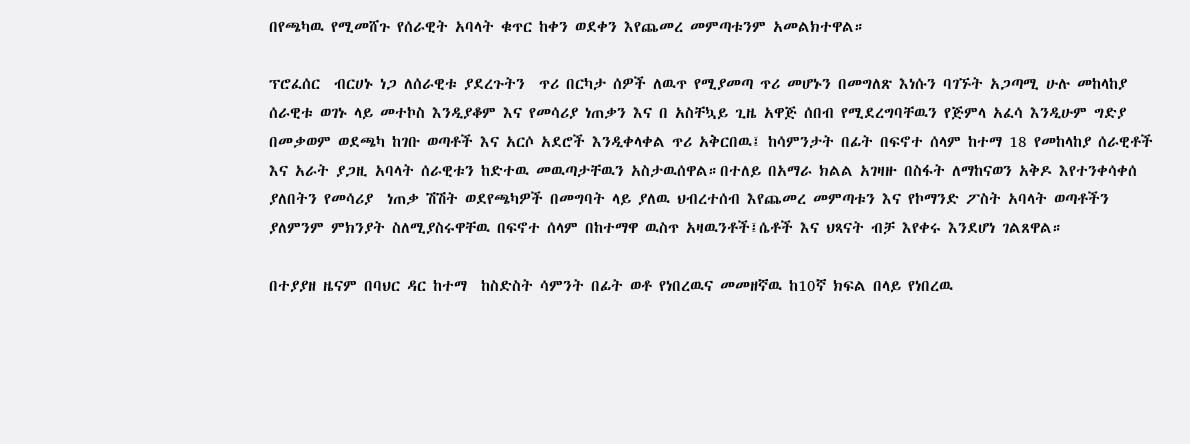በየጫካዉ የሚመሸጉ የሰራዊት አባላት ቁጥር ከቀን ወደቀን እየጨመረ መምጣቱንም አመልክተዋል።

ፕሮፈሰር  ብርሀኑ ነጋ ለሰራዊቱ ያደረጉትን  ጥሪ በርካታ ሰዎች ለዉጥ የሚያመጣ ጥሪ መሆኑን በመግለጽ እነሱን ባገኙት አጋጣሚ ሁሉ መከላከያ ሰራዊቱ ወገኑ ላይ መተኮስ እንዲያቆም እና የመሳሪያ ነጠቃን እና በ አስቸኳይ ጊዜ አዋጅ ሰበብ የሚደረግባቸዉን የጅምላ አፈሳ እንዲሁም ግድያ በመቃወም ወደጫካ ከገቡ ወጣቶች እና አርሶ አደሮች እንዲቀላቀል ጥሪ አቅርበዉ፤ ከሳምንታት በፊት በፍኖተ ሰላም ከተማ 18 የመከላከያ ሰራዊቶች እና አራት ያጋዚ አባላት ሰራዊቱን ከድተዉ መዉጣታቸዉን አስታዉሰዋል።በተለይ በአማራ ክልል አገዛዙ በስፋት ለማከናወን አቅዶ እየተንቀሳቀሰ ያለበትን የመሳሪያ  ነጠቃ ሽሽት ወደየጫካዎች በመግባት ላይ ያለዉ ህብረተሰብ እየጨመረ መምጣቱን እና የኮማንድ ፖስት አባላት ወጣቶችን ያለምንም ምክንያት ስለሚያስሩዋቸዉ በፍኖተ ሰላም በከተማዋ ዉስጥ አዛዉንቶች፤ሴቶች እና ህጻናት ብቻ እየቀሩ እንደሆነ ገልጸዋል።

በተያያዘ ዜናም በባህር ዳር ከተማ  ከስድስት ሳምንት በፊት ወቶ የነበረዉና መመዘኛዉ ከ10ኛ ክፍል በላይ የነበረዉ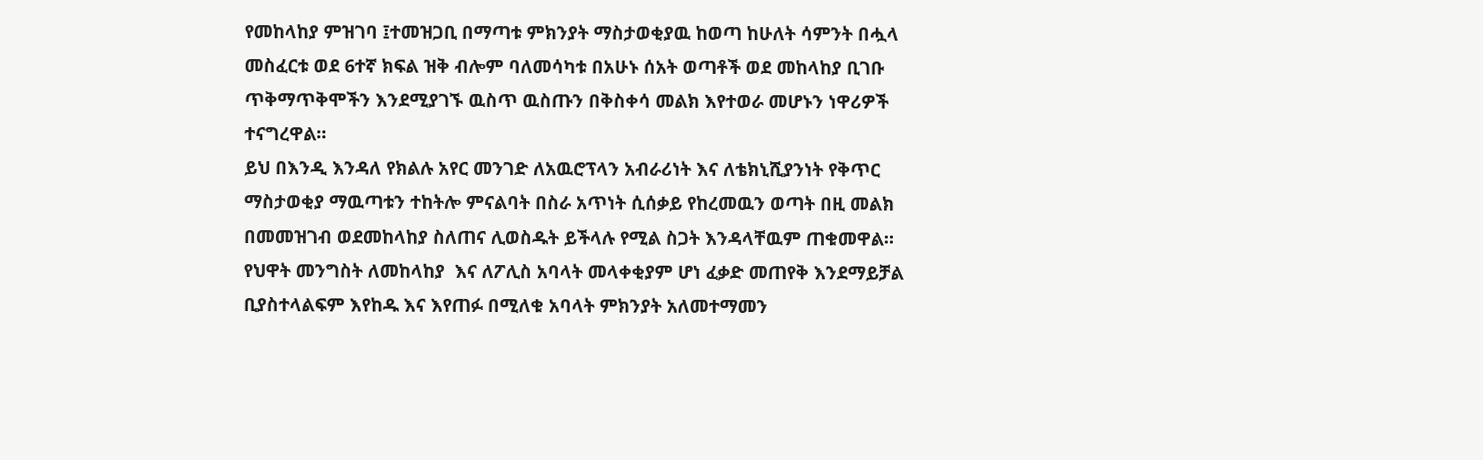የመከላከያ ምዝገባ ፤ተመዝጋቢ በማጣቱ ምክንያት ማስታወቂያዉ ከወጣ ከሁለት ሳምንት በሗላ መስፈርቱ ወደ 6ተኛ ክፍል ዝቅ ብሎም ባለመሳካቱ በአሁኑ ሰአት ወጣቶች ወደ መከላከያ ቢገቡ ጥቅማጥቅሞችን እንደሚያገኙ ዉስጥ ዉስጡን በቅስቀሳ መልክ እየተወራ መሆኑን ነዋሪዎች ተናግረዋል።
ይህ በእንዲ እንዳለ የክልሉ አየር መንገድ ለአዉሮፕላን አብራሪነት እና ለቴክኒሺያንነት የቅጥር ማስታወቂያ ማዉጣቱን ተከትሎ ምናልባት በስራ አጥነት ሲሰቃይ የከረመዉን ወጣት በዚ መልክ በመመዝገብ ወደመከላከያ ስለጠና ሊወስዱት ይችላሉ የሚል ስጋት እንዳላቸዉም ጠቁመዋል። የህዋት መንግስት ለመከላከያ  እና ለፖሊስ አባላት መላቀቂያም ሆነ ፈቃድ መጠየቅ እንደማይቻል ቢያስተላልፍም እየከዱ እና እየጠፉ በሚለቁ አባላት ምክንያት አለመተማመን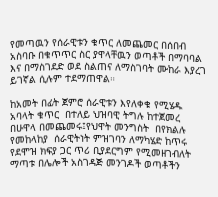የመጣዉን የሰራዊቱን ቁጥር ለመጨመር በሰበብ አስባቡ በቁጥጥር ስር ያዋላቸዉን ወጣቶች በማባባል እና በማስገደድ ወደ ስልጠና ለማስገባት ሙከራ እያረገ ይገኛል ሲሉም ተደማጠዋል።

ከአመት በፊት ጀምሮ ሰራዊቱን እየለቀቁ የሚሄዱ አባላት ቁጥር  በተለይ ህዝባዊ ትግሉ ከተጀመረ በሁዋላ በመጨመሩ፤የህዋት መንግስት  በየክልሉ የመከላከያ  ሰራዊትነት ምዝገባን ለማካሄድ ከጥሩ የደሞዝ ክፍያ ጋር ጥሪ ቢያደርግም የሚመዘገብለት ማጣቱ በሌሎች አስገዳጅ መንገዶች ወጣቶችን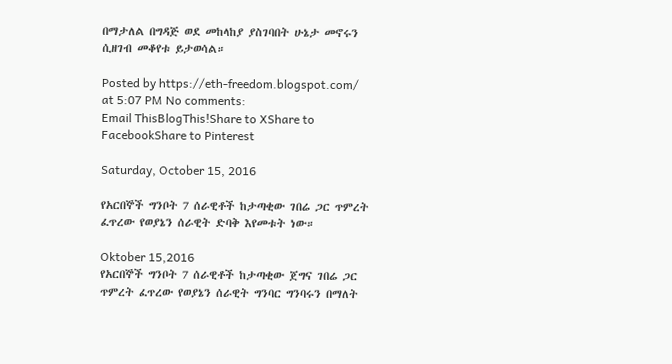በማታለል በግዳጅ ወደ መከላከያ ያስገባበት ሁኔታ መኖሩን ሲዘገብ መቆየቱ ይታወሳል።

Posted by https://eth-freedom.blogspot.com/ at 5:07 PM No comments:
Email ThisBlogThis!Share to XShare to FacebookShare to Pinterest

Saturday, October 15, 2016

የአርበኞች ግንቦት 7 ሰራዊቶች ከታጣቂው ገበሬ ጋር ጥምረት ፈጥረው የወያኔን ሰራዊት ድባቅ እየመቱት ነው።

Oktober 15,2016
የአርበኞች ግንቦት 7 ሰራዊቶች ከታጣቂው ጀግና ገበሬ ጋር ጥምረት ፈጥረው የወያኔን ሰራዊት ግንባር ግንባሩን በማለት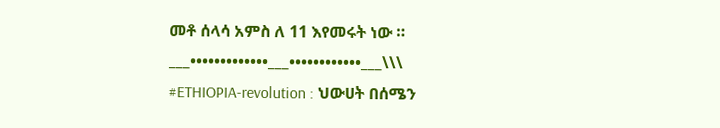መቶ ሰላሳ አምስ ለ 11 እየመሩት ነው ።
___•••••••••••••___••••••••••••___\\\
#ETHIOPIA-revolution : ህውሀት በሰሜን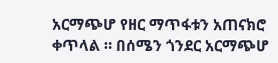አርማጭሆ የዘር ማጥፋቱን አጠናክሮ ቀጥላል ። በሰሜን ጎንደር አርማጭሆ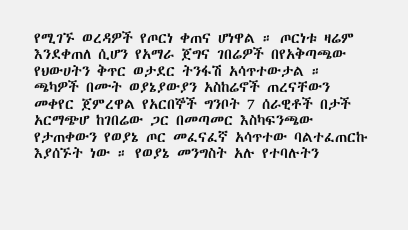የሚገኙ ወረዳዎች የጦርነ ቀጠና ሆነዋል ። ጦርነቱ ዛሬም እንደቀጠለ ሲሆን የአማራ ጀግና ገበሬዎች በየአቅጣጫው የህውሀትን ቅጥር ወታደር ትንፋሽ አሳጥተውታል ። ጫካዎች በሙት ወያኔያውያን አስከሬኖች ጠረናቸውን መቀየር ጀምረዋል የአርበኞች ግንቦት 7 ሰራዊቶች በታች አርማጭሆ ከገበሬው ጋር በመጣመር እስካፍንጫው የታጠቀውን የወያኔ ጦር መፈናፈኛ አሳጥተው ባልተፈጠርኩ እያሰኙት ነው ። የወያኔ መንግስት አሉ የተባሉትን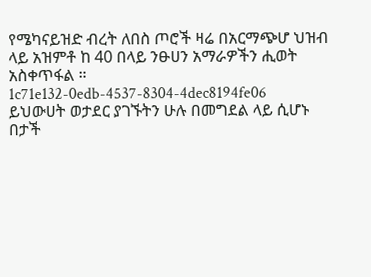የሜካናይዝድ ብረት ለበስ ጦሮች ዛሬ በአርማጭሆ ህዝብ ላይ አዝምቶ ከ 40 በላይ ንፁሀን አማራዎችን ሒወት አስቀጥፋል ። 1c71e132-0edb-4537-8304-4dec8194fe06
ይህውሀት ወታደር ያገኙትን ሁሉ በመግደል ላይ ሲሆኑ በታች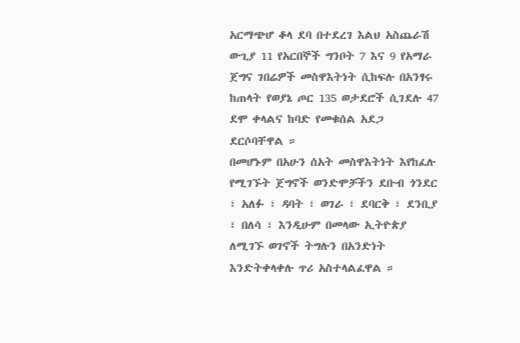አርማጭሆ ቆላ ደባ በተደረገ እልህ አስጨራሽ ውጊያ 11 የአርበኞች ግንቦት 7 እና 9 የአማራ ጀግና ገበሬዎች መስዋእትነት ሲከፍሉ በአንፃሩ ከጠላት የወያኔ ጦር 135 ወታደሮች ሲገደሉ 47 ደሞ ቀላልና ከባድ የመቁሰል አደጋ ደርሶባቸዋል ።
በመሆኑም በአሁን ሰአት መስዋእትነት እየከፈሉ የሚገኙት ጀግኖች ወንድሞቻችን ደቡብ ጎንደር ፣ አለፉ ፣ ዳባት ፣ ወገራ ፣ ደባርቅ ፣ ደንቢያ ፣ በለሳ ፣ እንዲሁም በመላው ኢትዮጵያ ለሚገኙ ወገኖች ትግሉን በአንድነት እንድትቀላቀሉ ጥሪ አስተላልፈዋል ።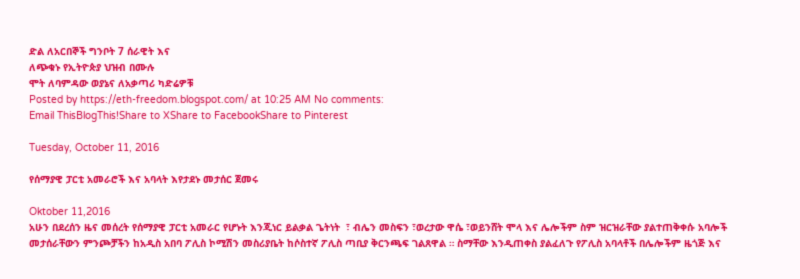ድል ለአርበኞች ግንቦት 7 ሰራዊት እና
ለጭቁኑ የኢትዮጵያ ህዝብ በሙሉ
ሞት ለባምዳው ወያኔና ለአቃጣሪ ካድሬዎቹ
Posted by https://eth-freedom.blogspot.com/ at 10:25 AM No comments:
Email ThisBlogThis!Share to XShare to FacebookShare to Pinterest

Tuesday, October 11, 2016

የሰማያዊ ፓርቲ አመራሮች እና አባላት እየታደኑ መታሰር ጀመሩ

Oktober 11,2016
አሁን በደረሰን ዜና መሰረት የሰማያዊ ፓርቲ አመራር የሆኑት እንጂነር ይልቃል ጌትነት  ፣ ብሌን መስፍን ፣ወረታው ዋሴ ፣ወይንሸት ሞላ እና ሌሎችም ስም ዝርዝራቸው ያልተጠቅቀሱ አባሎች መታሰራቸውን ምንጮቻችን ከአዲስ አበባ ፖሊስ ኮሚሽን መስሪያቤት ከሶስተኛ ፖሊስ ጣቢያ ቅርንጫፍ ገልጸዋል ። ስማቸው እንዲጠቀስ ያልፈለጉ የፖሊስ አባላቶች በሌሎችም ዜጎጅ እና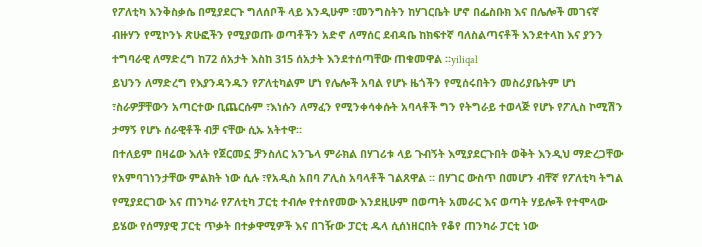የፖለቲካ እንቅስቃሴ በሚያደርጉ ግለሰቦች ላይ እንዲሁም ፣መንግስትን ከሃገርቤት ሆኖ በፌስቡክ እና በሌሎች መገናኛ ብዙሃን የሚኮንኑ ጽሁፎችን የሚያወጡ ወጣቶችን አድኖ ለማሰር ደብዳቤ ከክፍተኛ ባለስልጣናቶች እንደተላከ እና ያንን ተግባራዊ ለማድረግ ከ72 ሰአታት እስከ 315 ሰአታት እንደተሰጣቸው ጠቁመዋል ።yiliqal
ይህንን ለማድረግ የእያንዳንዱን የፖለቲካልም ሆነ የሌሎች አባል የሆኑ ዜጎችን የሚሰሩበትን መስሪያቤትም ሆነ ፣ስራዎቻቸውን አጣርተው ቢጨርሱም ፣እነሱን ለማፈን የሚንቀሳቀሱት አባላቶች ግን የትግራይ ተወላጅ የሆኑ የፖሊስ ኮሚሽን ታማኝ የሆኑ ሰራዊቶች ብቻ ናቸው ሲኡ አትተዋ።
በተለይም በዛሬው እለት የጀርመኗ ቻንስለር አንጌላ ምራክል በሃገሪቱ ላይ ጉብኝት እሚያደርጉበት ወቅት እንዲህ ማድረጋቸው የአምባገነንታቸው ምልክት ነው ሲሉ ፣የአዲስ አበባ ፖሊስ አባላቶች ገልጸዋል ። በሃገር ውስጥ በመሆን ብቸኛ የፖለቲካ ትግል የሚያደርገው እና ጠንካራ የፖለቲካ ፓርቲ ተብሎ የተሰየመው እንደዚሁም በወጣት አመራር እና ወጣት ሃይሎች የተሞላው ይሄው የሰማያዊ ፓርቲ ጥቃት በተቃዋሚዎች እና በገዥው ፓርቲ ዱላ ሲሰነዘርበት የቆየ ጠንካራ ፓርቲ ነው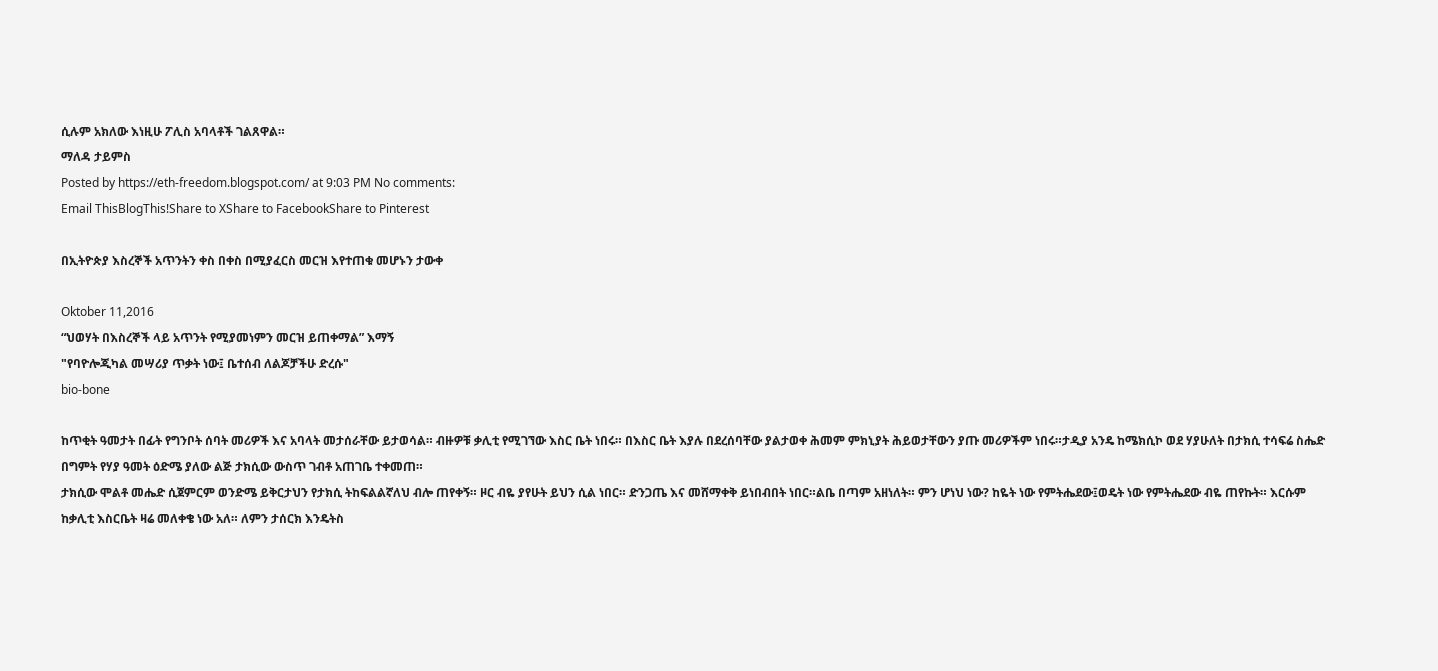ሲሉም አክለው እነዚሁ ፖሊስ አባላቶች ገልጸዋል።
ማለዳ ታይምስ
Posted by https://eth-freedom.blogspot.com/ at 9:03 PM No comments:
Email ThisBlogThis!Share to XShare to FacebookShare to Pinterest

በኢትዮጵያ እስረኞች አጥንትን ቀስ በቀስ በሚያፈርስ መርዝ እየተጠቁ መሆኑን ታውቀ

Oktober 11,2016
“ህወሃት በእስረኞች ላይ አጥንት የሚያመነምን መርዝ ይጠቀማል” እማኝ
"የባዮሎጂካል መሣሪያ ጥቃት ነው፤ ቤተሰብ ለልጆቻችሁ ድረሱ"
bio-bone

ከጥቂት ዓመታት በፊት የግንቦት ሰባት መሪዎች እና አባላት መታሰራቸው ይታወሳል። ብዙዎቹ ቃሊቲ የሚገኘው እስር ቤት ነበሩ። በእስር ቤት እያሉ በደረሰባቸው ያልታወቀ ሕመም ምክኒያት ሕይወታቸውን ያጡ መሪዎችም ነበሩ።ታዲያ አንዴ ከሜክሲኮ ወደ ሃያሁለት በታክሲ ተሳፍሬ ስሔድ በግምት የሃያ ዓመት ዕድሜ ያለው ልጅ ታክሲው ውስጥ ገብቶ አጠገቤ ተቀመጠ።
ታክሲው ሞልቶ መሔድ ሲጀምርም ወንድሜ ይቅርታህን የታክሲ ትከፍልልኛለህ ብሎ ጠየቀኝ። ዞር ብዬ ያየሁት ይህን ሲል ነበር። ድንጋጤ እና መሸማቀቅ ይነበብበት ነበር።ልቤ በጣም አዘነለት። ምን ሆነህ ነው? ከዬት ነው የምትሔደው፤ወዴት ነው የምትሔደው ብዬ ጠየኩት። እርሱም ከቃሊቲ እስርቤት ዛሬ መለቀቄ ነው አለ። ለምን ታሰርክ እንዴትስ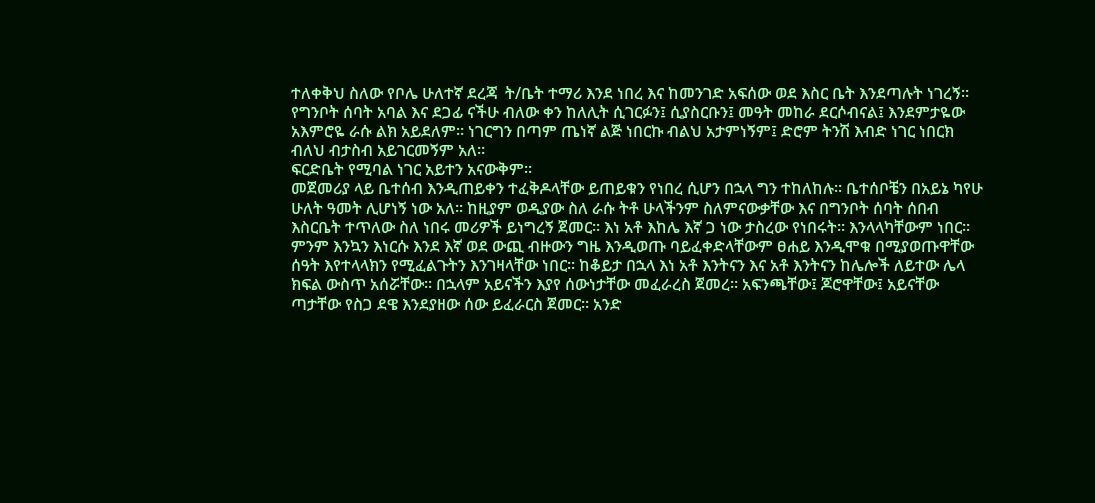ተለቀቅህ ስለው የቦሌ ሁለተኛ ደረጃ  ት/ቤት ተማሪ እንደ ነበረ እና ከመንገድ አፍሰው ወደ እስር ቤት እንደጣሉት ነገረኝ። የግንቦት ሰባት አባል እና ደጋፊ ናችሁ ብለው ቀን ከለሊት ሲገርፉን፤ ሲያስርቡን፤ መዓት መከራ ደርሶብናል፤ እንደምታዬው አእምሮዬ ራሱ ልክ አይደለም። ነገርግን በጣም ጤነኛ ልጅ ነበርኩ ብልህ አታምነኝም፤ ድሮም ትንሽ እብድ ነገር ነበርክ ብለህ ብታስብ አይገርመኝም አለ።
ፍርድቤት የሚባል ነገር አይተን አናውቅም።
መጀመሪያ ላይ ቤተሰብ እንዲጠይቀን ተፈቅዶላቸው ይጠይቁን የነበረ ሲሆን በኋላ ግን ተከለከሉ። ቤተሰቦቼን በአይኔ ካየሁ ሁለት ዓመት ሊሆነኝ ነው አለ። ከዚያም ወዲያው ስለ ራሱ ትቶ ሁላችንም ስለምናውቃቸው እና በግንቦት ሰባት ሰበብ እስርቤት ተጥለው ስለ ነበሩ መሪዎች ይነግረኝ ጀመር። እነ አቶ እከሌ እኛ ጋ ነው ታስረው የነበሩት። እንላላካቸውም ነበር። ምንም እንኳን እነርሱ እንደ እኛ ወደ ውጪ ብዙውን ግዜ እንዲወጡ ባይፈቀድላቸውም ፀሐይ እንዲሞቁ በሚያወጡዋቸው ሰዓት እየተላላክን የሚፈልጉትን እንገዛላቸው ነበር። ከቆይታ በኋላ እነ አቶ እንትናን እና አቶ እንትናን ከሌሎች ለይተው ሌላ ክፍል ውስጥ አሰሯቸው። በኋላም አይናችን እያየ ሰውነታቸው መፈራረስ ጀመረ። አፍንጫቸው፤ ጆሮዋቸው፤ አይናቸው ጣታቸው የስጋ ደዌ እንደያዘው ሰው ይፈራርስ ጀመር። አንድ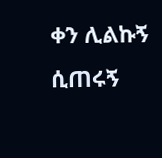ቀን ሊልኩኝ ሲጠሩኝ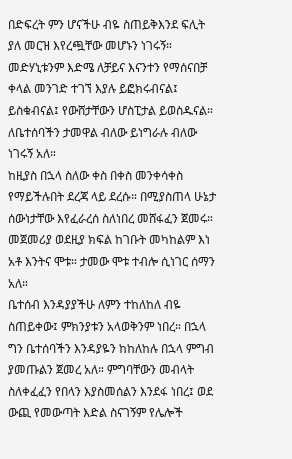በድፍረት ምን ሆናችሁ ብዬ ስጠይቅእንደ ፍሊት ያለ መርዝ እየረጯቸው መሆኑን ነገሩኝ። መድሃኒቱንም እድሜ ለቻይና እናንተን የማሰናበቻ ቀላል መንገድ ተገኘ እያሉ ይፎክሩብናል፤ ይስቁብናል፤ የውሸታቸውን ሆስፒታል ይወስዱናል። ለቤተሰባችን ታመዋል ብለው ይነግራሉ ብለው ነገሩኝ አለ።
ከዚያስ በኋላ ስለው ቀስ በቀስ መንቀሳቀስ የማይችሉበት ደረጃ ላይ ደረሱ። በሚያስጠላ ሁኔታ ሰውነታቸው እየፈራረሰ ስለነበረ መሸፋፈን ጀመሩ። መጀመሪያ ወደዚያ ክፍል ከገቡት መካከልም እነ አቶ እንትና ሞቱ። ታመው ሞቱ ተብሎ ሲነገር ሰማን አለ።
ቤተሰብ እንዳያያችሁ ለምን ተከለከለ ብዬ ስጠይቀው፤ ምክንያቱን አላወቅንም ነበረ። በኋላ ግን ቤተሰባችን እንዳያዬን ከከለከሉ በኋላ ምግብ ያመጡልን ጀመረ አለ። ምግባቸውን መብላት ስለቀፈፈን የበላን እያስመሰልን እንደፋ ነበረ፤ ወደ ውጪ የመውጣት እድል ስናገኝም የሌሎች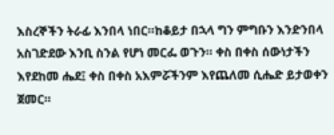እስረኞችን ትራፊ እንበላ ነበር።ከቆይታ በኋላ ግን ምግቡን እንድንበላ አስገድደው እንቢ ስንል የሆነ መርፌ ወጉን። ቀስ በቀስ ሰውነታችን እየደከመ ሔደ፤ ቀስ በቀስ አእምሯችንም እየጨለመ ሲሔድ ይታወቀን ጀመር።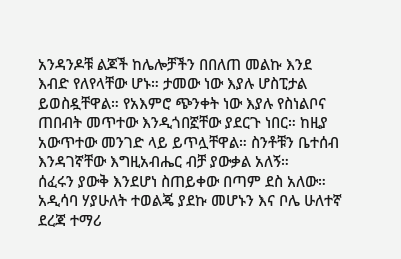አንዳንዶቹ ልጆች ከሌሎቻችን በበለጠ መልኩ እንደ እብድ የለየላቸው ሆኑ። ታመው ነው እያሉ ሆስፒታል ይወስዷቸዋል። የአእምሮ ጭንቀት ነው እያሉ የስነልቦና ጠበብት መጥተው እንዲጎበኟቸው ያደርጉ ነበር። ከዚያ አውጥተው መንገድ ላይ ይጥሏቸዋል። ስንቶቹን ቤተሰብ እንዳገኛቸው እግዚአብሔር ብቻ ያውቃል አለኝ።
ሰፈሩን ያውቅ እንደሆነ ስጠይቀው በጣም ደስ አለው። አዲሳባ ሃያሁለት ተወልጄ ያደኩ መሆኑን እና ቦሌ ሁለተኛ ደረጃ ተማሪ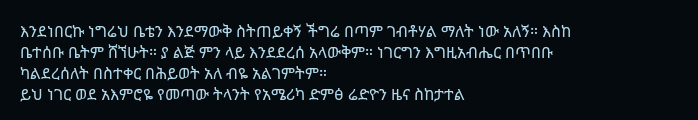እንደነበርኩ ነግሬህ ቤቴን እንደማውቅ ስትጠይቀኝ ችግሬ በጣም ገብቶሃል ማለት ነው አለኝ። እስከ ቤተሰቡ ቤትም ሸኘሁት። ያ ልጅ ምን ላይ እንደደረሰ አላውቅም። ነገርግን እግዚአብሔር በጥበቡ ካልደረሰለት በስተቀር በሕይወት አለ ብዬ አልገምትም።
ይህ ነገር ወደ አእምሮዬ የመጣው ትላንት የአሜሪካ ድምፅ ሬድዮን ዜና ስከታተል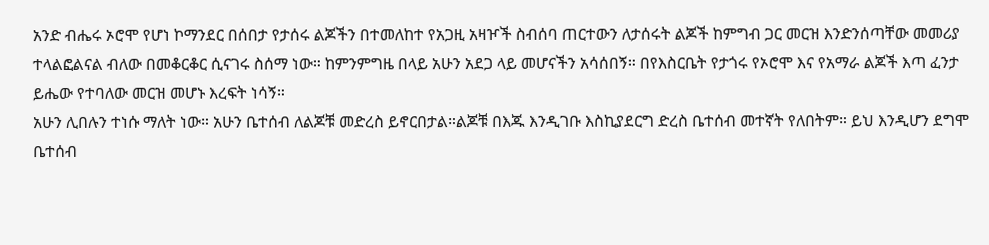አንድ ብሔሩ ኦሮሞ የሆነ ኮማንደር በሰበታ የታሰሩ ልጆችን በተመለከተ የአጋዚ አዛዦች ስብሰባ ጠርተውን ለታሰሩት ልጆች ከምግብ ጋር መርዝ እንድንሰጣቸው መመሪያ ተላልፎልናል ብለው በመቆርቆር ሲናገሩ ስሰማ ነው። ከምንምግዜ በላይ አሁን አደጋ ላይ መሆናችን አሳሰበኝ። በየእስርቤት የታጎሩ የኦሮሞ እና የአማራ ልጆች እጣ ፈንታ ይሔው የተባለው መርዝ መሆኑ እረፍት ነሳኝ።
አሁን ሊበሉን ተነሱ ማለት ነው። አሁን ቤተሰብ ለልጆቹ መድረስ ይኖርበታል።ልጆቹ በእጁ እንዲገቡ እስኪያደርግ ድረስ ቤተሰብ መተኛት የለበትም። ይህ እንዲሆን ደግሞ ቤተሰብ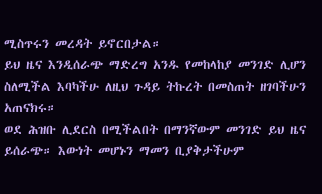ሚስጥሩን መረዳት ይኖርበታል።
ይህ ዜና እንዲሰራጭ ማድረግ አንዱ የመከላከያ መንገድ ሊሆን ስለሚችል እባካችሁ ለዚህ ጉዳይ ትኩረት በመስጠት ዘገባችሁን አጠናክሩ።
ወደ ሕዝቡ ሊደርስ በሚችልበት በማንኛውም መንገድ ይህ ዜና ይሰራጭ። እውነት መሆኑን ማመን ቢያቅታችሁም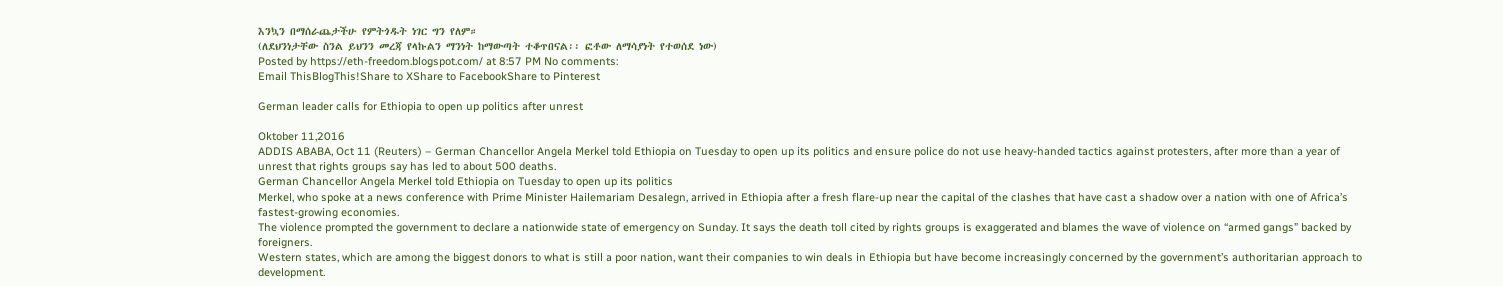እንኳን በማሰራጨታችሁ የምትጎዱት ነገር ግን የለም።
(ለደህንነታቸው ስንል ይህንን መረጃ የላኩልን ማንነት ከማውጣት ተቆጥበናል፡፡ ፎቶው ለማሳያነት የተወሰደ ነው)
Posted by https://eth-freedom.blogspot.com/ at 8:57 PM No comments:
Email ThisBlogThis!Share to XShare to FacebookShare to Pinterest

German leader calls for Ethiopia to open up politics after unrest

Oktober 11,2016
ADDIS ABABA, Oct 11 (Reuters) – German Chancellor Angela Merkel told Ethiopia on Tuesday to open up its politics and ensure police do not use heavy-handed tactics against protesters, after more than a year of unrest that rights groups say has led to about 500 deaths.
German Chancellor Angela Merkel told Ethiopia on Tuesday to open up its politics
Merkel, who spoke at a news conference with Prime Minister Hailemariam Desalegn, arrived in Ethiopia after a fresh flare-up near the capital of the clashes that have cast a shadow over a nation with one of Africa’s fastest-growing economies.
The violence prompted the government to declare a nationwide state of emergency on Sunday. It says the death toll cited by rights groups is exaggerated and blames the wave of violence on “armed gangs” backed by foreigners.
Western states, which are among the biggest donors to what is still a poor nation, want their companies to win deals in Ethiopia but have become increasingly concerned by the government’s authoritarian approach to development.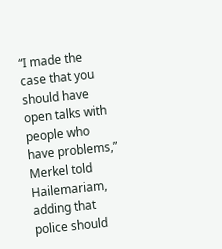“I made the case that you should have open talks with people who have problems,” Merkel told Hailemariam, adding that police should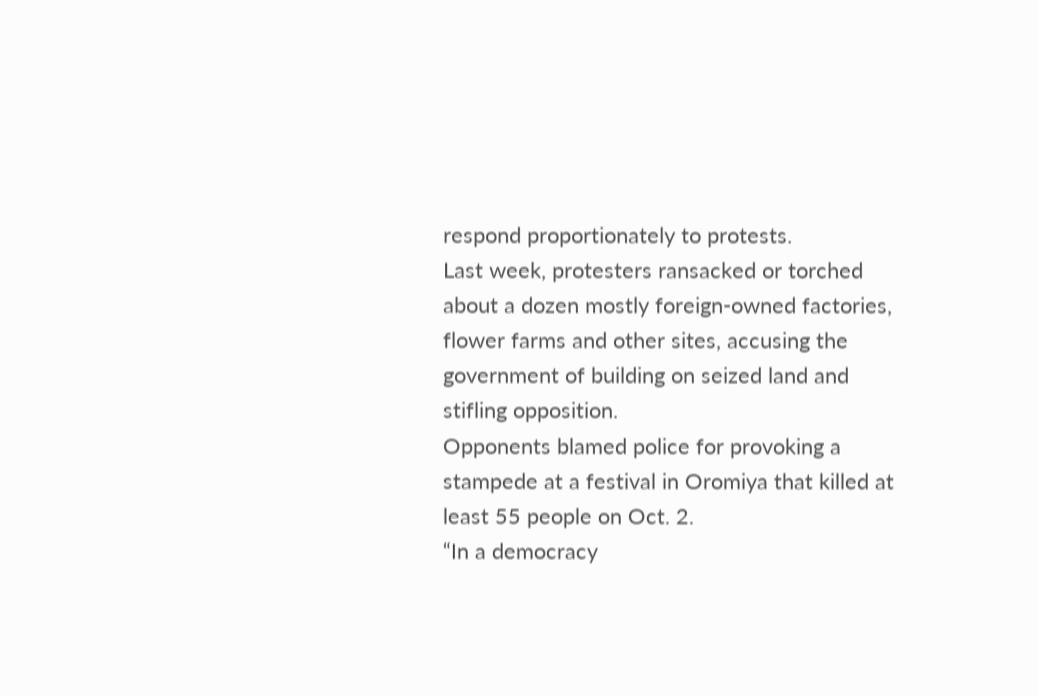respond proportionately to protests.
Last week, protesters ransacked or torched about a dozen mostly foreign-owned factories, flower farms and other sites, accusing the government of building on seized land and stifling opposition.
Opponents blamed police for provoking a stampede at a festival in Oromiya that killed at least 55 people on Oct. 2.
“In a democracy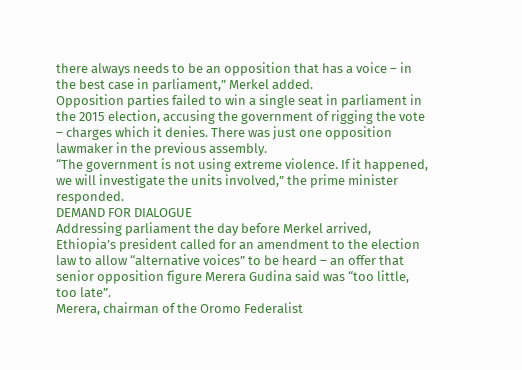there always needs to be an opposition that has a voice – in the best case in parliament,” Merkel added.
Opposition parties failed to win a single seat in parliament in the 2015 election, accusing the government of rigging the vote – charges which it denies. There was just one opposition lawmaker in the previous assembly.
“The government is not using extreme violence. If it happened, we will investigate the units involved,” the prime minister responded.
DEMAND FOR DIALOGUE
Addressing parliament the day before Merkel arrived, Ethiopia’s president called for an amendment to the election law to allow “alternative voices” to be heard – an offer that senior opposition figure Merera Gudina said was “too little, too late”.
Merera, chairman of the Oromo Federalist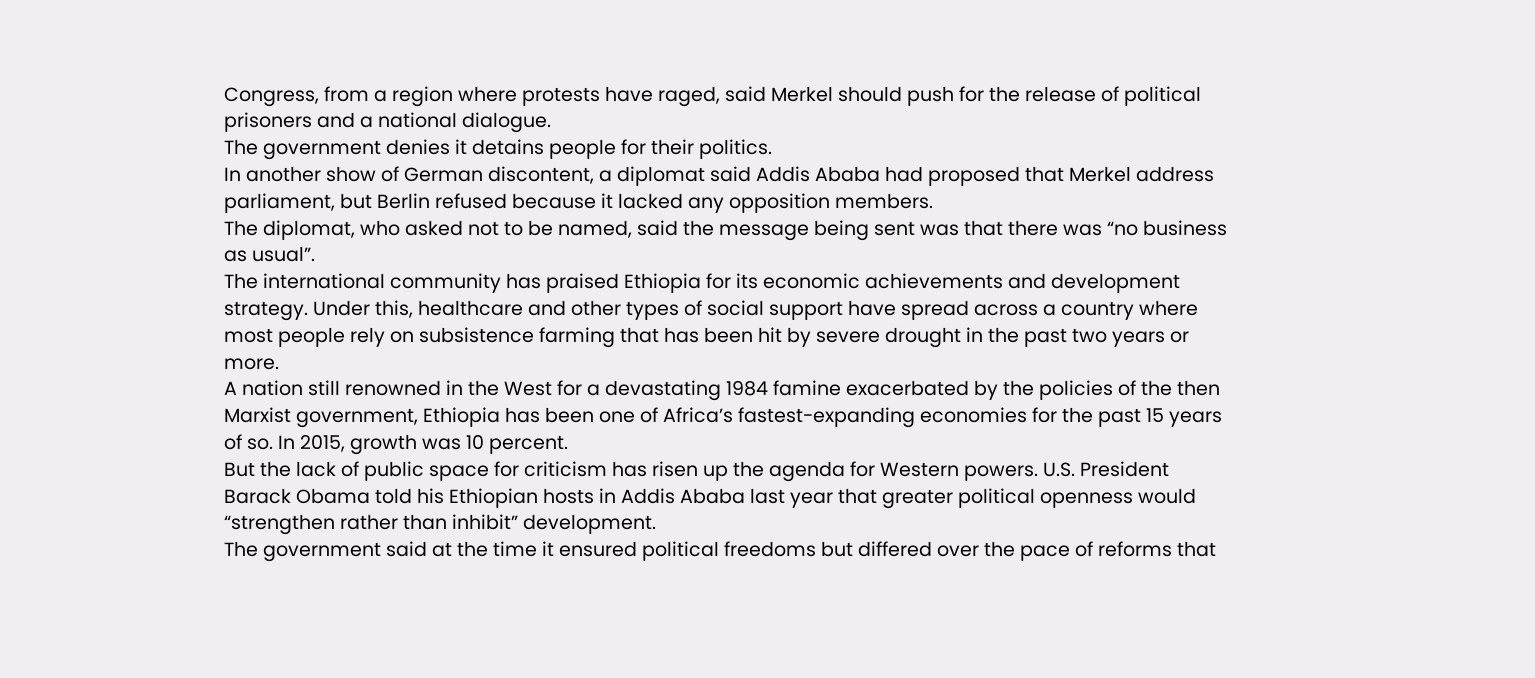Congress, from a region where protests have raged, said Merkel should push for the release of political prisoners and a national dialogue.
The government denies it detains people for their politics.
In another show of German discontent, a diplomat said Addis Ababa had proposed that Merkel address parliament, but Berlin refused because it lacked any opposition members.
The diplomat, who asked not to be named, said the message being sent was that there was “no business as usual”.
The international community has praised Ethiopia for its economic achievements and development strategy. Under this, healthcare and other types of social support have spread across a country where most people rely on subsistence farming that has been hit by severe drought in the past two years or more.
A nation still renowned in the West for a devastating 1984 famine exacerbated by the policies of the then Marxist government, Ethiopia has been one of Africa’s fastest-expanding economies for the past 15 years of so. In 2015, growth was 10 percent.
But the lack of public space for criticism has risen up the agenda for Western powers. U.S. President Barack Obama told his Ethiopian hosts in Addis Ababa last year that greater political openness would “strengthen rather than inhibit” development.
The government said at the time it ensured political freedoms but differed over the pace of reforms that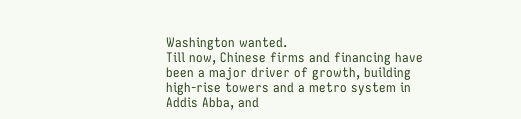Washington wanted.
Till now, Chinese firms and financing have been a major driver of growth, building high-rise towers and a metro system in Addis Abba, and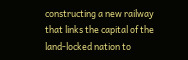constructing a new railway that links the capital of the land-locked nation to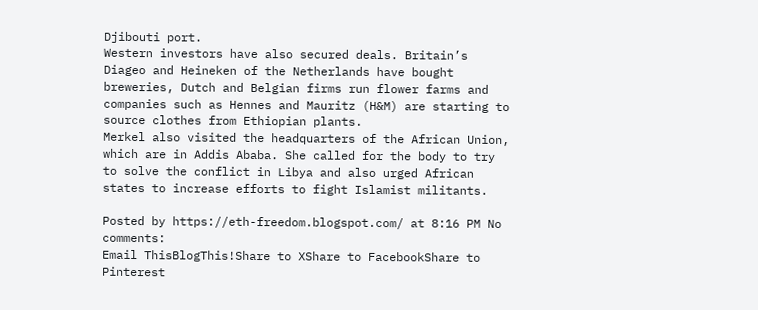Djibouti port.
Western investors have also secured deals. Britain’s Diageo and Heineken of the Netherlands have bought breweries, Dutch and Belgian firms run flower farms and companies such as Hennes and Mauritz (H&M) are starting to source clothes from Ethiopian plants.
Merkel also visited the headquarters of the African Union, which are in Addis Ababa. She called for the body to try to solve the conflict in Libya and also urged African states to increase efforts to fight Islamist militants.

Posted by https://eth-freedom.blogspot.com/ at 8:16 PM No comments:
Email ThisBlogThis!Share to XShare to FacebookShare to Pinterest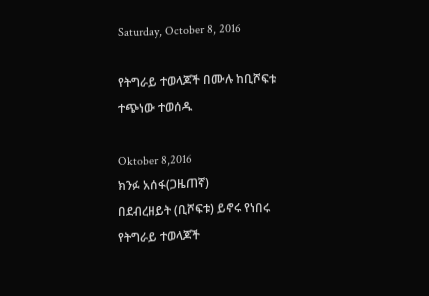Saturday, October 8, 2016

የትግራይ ተወላጆች በሙሉ ከቢሾፍቱ ተጭነው ተወሰዱ

Oktober 8,2016
ክንፉ አሰፋ(ጋዜጠኛ)
በደብረዘይት (ቢሾፍቱ) ይኖሩ የነበሩ የትግራይ ተወላጆች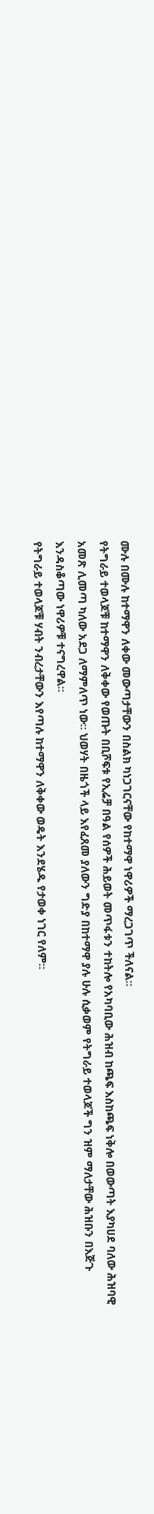ሙሉ በሙሉ ከተማዋን ለቀው መውጣታቸውን በስልክ ካነጋገርናቸው የከተማዋ ነዋሪዎች ማረጋገጥ ችለናል።
የትግራይ ተወላጆቹ ከተማዋን ለቅቀው የወጡት በቢሾፍቱ የኢሬቻ በዓል የሰዎች ሕይወት መጥፋቱን ተከትሎ የአካባቢው ሕዝብ ከጫፍ እስከጫፍ ነቅሎ በወውጣት እያካሀደ ባለው ሕዝባዊ አመጽ ሊመጣ ካለው አደጋ ለማምለጥ ነው። ህወሃት በዜጎች ላይ እየፈጸመ ያለውን ግድያ በከተማዋ ያሉ ሁሉ ሲቃወም የትግራይ ተወላጆች ግን ዝም ማለታቸው ሕዝቡን በእጅጉ እንዳስቆጣው ነዋሪዎቹ ተናግረዋል።
የትግራይ ተወላጆቹ ሃብት ንብረታቸውን እየጣሉ ከተማዋን ለቅቀው ወዴት እንደሄዱ የታወቀ ነገር የለም።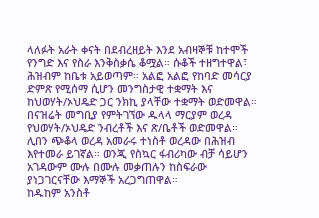ላለፉት አራት ቀናት በደብረዘይት እንደ አብዛኞቹ ከተሞች የንግድ እና የስራ እንቅስቃሴ ቆሟል። ሱቆች ተዘግተዋል፣ ሕዝብም ከቤቱ አይወጣም። አልፎ አልፎ የከባድ መሳርያ ድምጽ የሚሰማ ሲሆን መንግስታዊ ተቋማት እና ከህወሃት/ኦህዴድ ጋር ንክኪ ያላቸው ተቋማት ወድመዋል።
በናዝሬት መግቢያ የምትገኘው ዱላላ ማርያም ወረዳ የህወሃት/ኦህዴድ ንብረቶች እና ጽ/ቤቶች ወድመዋል። ሊበን ጭቆላ ወረዳ አመራሩ ተነስቶ ወረዳው በሕዝብ እየተመራ ይገኛል። ወንጂ የስኳር ፋብሪካው ብቻ ሳይሆን አገዳውም ሙሉ በሙሉ መቃጠሉን ከስፍራው ያነጋገርናቸው እማኞች አረጋግጠዋል።
ከዱከም አንስቶ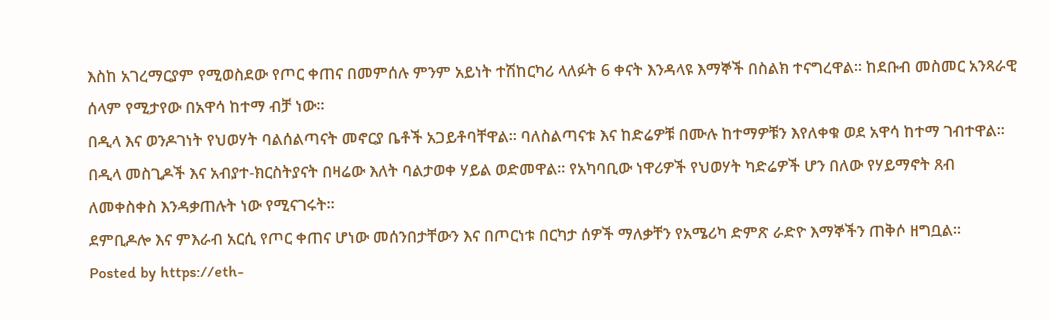እስከ አገረማርያም የሚወስደው የጦር ቀጠና በመምሰሉ ምንም አይነት ተሽከርካሪ ላለፉት 6 ቀናት እንዳላዩ እማኞች በስልክ ተናግረዋል። ከደቡብ መስመር አንጻራዊ ሰላም የሚታየው በአዋሳ ከተማ ብቻ ነው።
በዲላ እና ወንዶገነት የህወሃት ባልሰልጣናት መኖርያ ቤቶች አጋይቶባቸዋል። ባለስልጣናቱ እና ከድሬዎቹ በሙሉ ከተማዎቹን እየለቀቁ ወደ አዋሳ ከተማ ገብተዋል።
በዲላ መስጊዶች እና አብያተ-ክርስትያናት በዛሬው እለት ባልታወቀ ሃይል ወድመዋል። የአካባቢው ነዋሪዎች የህወሃት ካድሬዎች ሆን በለው የሃይማኖት ጸብ ለመቀስቀስ እንዳቃጠሉት ነው የሚናገሩት።
ደምቢዶሎ እና ምእራብ አርሲ የጦር ቀጠና ሆነው መሰንበታቸውን እና በጦርነቱ በርካታ ሰዎች ማለቃቸን የአሜሪካ ድምጽ ራድዮ እማኞችን ጠቅሶ ዘግቧል።
Posted by https://eth-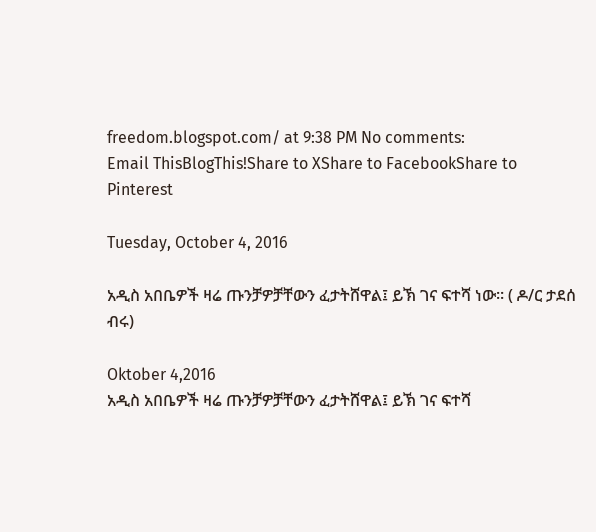freedom.blogspot.com/ at 9:38 PM No comments:
Email ThisBlogThis!Share to XShare to FacebookShare to Pinterest

Tuesday, October 4, 2016

አዲስ አበቤዎች ዛሬ ጡንቻዎቻቸውን ፈታትሸዋል፤ ይኽ ገና ፍተሻ ነው። ( ዶ/ር ታደሰ ብሩ)

Oktober 4,2016
አዲስ አበቤዎች ዛሬ ጡንቻዎቻቸውን ፈታትሸዋል፤ ይኽ ገና ፍተሻ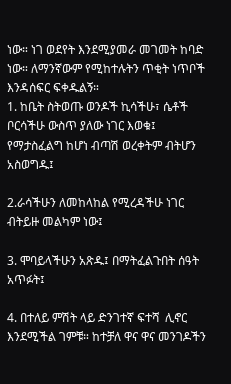ነው። ነገ ወደየት እንደሚያመራ መገመት ከባድ ነው። ለማንኛውም የሚከተሉትን ጥቂት ነጥቦች እንዳሰፍር ፍቀዱልኝ።
1. ከቤት ስትወጡ ወንዶች ኪሳችሁ፣ ሴቶች ቦርሳችሁ ውስጥ ያለው ነገር እወቁ፤ የማታስፈልግ ከሆነ ብጣሽ ወረቀትም ብትሆን አስወግዱ፤

2.ራሳችሁን ለመከላከል የሚረዳችሁ ነገር ብትይዙ መልካም ነው፤

3. ሞባይላችሁን አጽዱ፤ በማትፈልጉበት ሰዓት አጥፉት፤

4. በተለይ ምሽት ላይ ድንገተኛ ፍተሻ  ሊኖር እንደሚችል ገምቹ። ከተቻለ ዋና ዋና መንገዶችን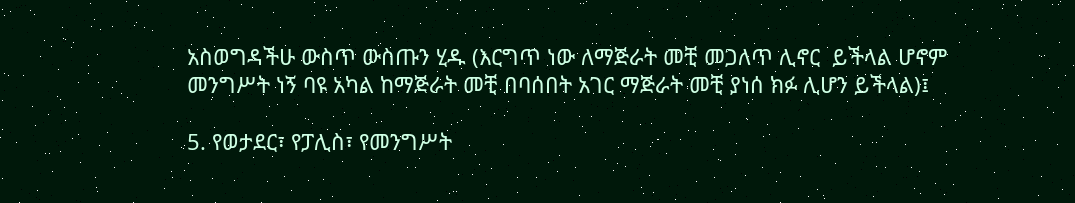አስወግዳችሁ ውስጥ ውስጡን ሂዱ (እርግጥ ነው ለማጅራት መቺ መጋለጥ ሊኖር  ይችላል ሆኖም መንግሥት ነኝ ባዩ አካል ከማጅራት መቺ በባሰበት አገር ማጅራት መቺ ያነሰ ክፉ ሊሆን ይችላል)፤

5. የወታደር፣ የፓሊስ፣ የመንግሥት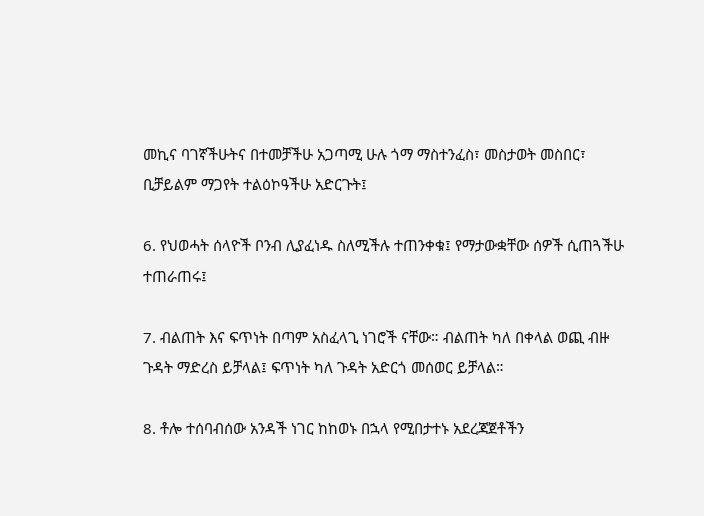መኪና ባገኛችሁትና በተመቻችሁ አጋጣሚ ሁሉ ጎማ ማስተንፈስ፣ መስታወት መስበር፣ ቢቻይልም ማጋየት ተልዕኮዓችሁ አድርጉት፤

6. የህወሓት ሰላዮች ቦንብ ሊያፈነዱ ስለሚችሉ ተጠንቀቁ፤ የማታውቋቸው ሰዎች ሲጠጓችሁ ተጠራጠሩ፤

7. ብልጠት እና ፍጥነት በጣም አስፈላጊ ነገሮች ናቸው። ብልጠት ካለ በቀላል ወጪ ብዙ ጉዳት ማድረስ ይቻላል፤ ፍጥነት ካለ ጉዳት አድርጎ መሰወር ይቻላል።

8. ቶሎ ተሰባብሰው አንዳች ነገር ከከወኑ በኋላ የሚበታተኑ አደረጃጀቶችን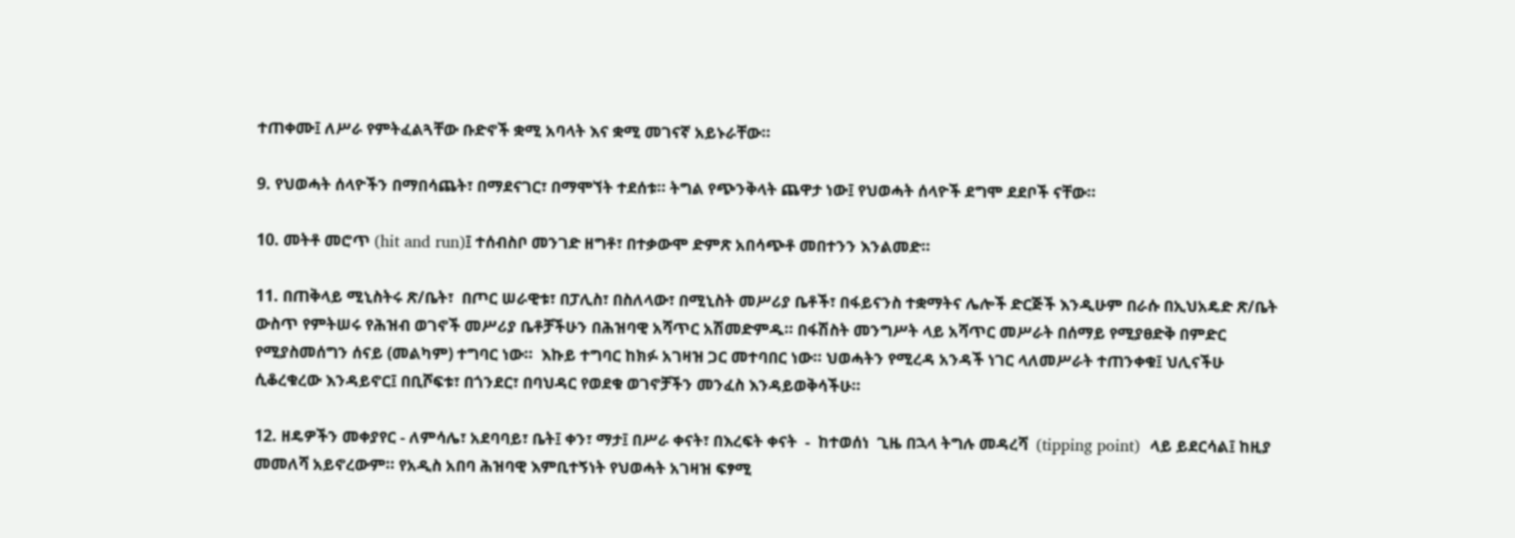ተጠቀሙ፤ ለሥራ የምትፈልጓቸው ቡድኖች ቋሚ አባላት እና ቋሚ መገናኛ አይኑራቸው።

9. የህወሓት ሰላዮችን በማበሳጨት፣ በማደናገር፣ በማሞኘት ተደሰቱ። ትግል የጭንቅላት ጨዋታ ነው፤ የህወሓት ሰላዮች ደግሞ ደደቦች ናቸው።

10. መትቶ መሮጥ (hit and run)፤ ተሰብስቦ መንገድ ዘግቶ፣ በተቃውሞ ድምጽ አበሳጭቶ መበተንን እንልመድ።

11. በጠቅላይ ሚኒስትሩ ጽ/ቤት፣  በጦር ሠራዊቱ፣ በፓሊስ፣ በስለላው፣ በሚኒስት መሥሪያ ቤቶች፣ በፋይናንስ ተቋማትና ሌሎች ድርጅች እንዲሁም በራሱ በኢህአዴድ ጽ/ቤት ውስጥ የምትሠሩ የሕዝብ ወገኖች መሥሪያ ቤቶቻችሁን በሕዝባዊ አሻጥር አሽመድምዱ። በፋሽስት መንግሥት ላይ አሻጥር መሥራት በሰማይ የሚያፀድቅ በምድር የሚያስመሰግን ሰናይ (መልካም) ተግባር ነው።  እኩይ ተግባር ከክፉ አገዛዝ ጋር መተባበር ነው። ህወሓትን የሚረዳ አንዳች ነገር ላለመሥራት ተጠንቀቁ፤ ህሊናችሁ ሲቆረቁረው እንዳይኖር፤ በቢሾፍቱ፣ በጎንደር፣ በባህዳር የወደቁ ወገኖቻችን መንፈስ እንዳይወቅሳችሁ።

12. ዘዴዎችን መቀያየር - ለምሳሌ፣ አደባባይ፣ ቤት፤ ቀን፣ ማታ፤ በሥራ ቀናት፣ በእረፍት ቀናት  -  ከተወሰነ  ጊዜ በኋላ ትግሉ መዳረሻ  (tipping point)  ላይ ይደርሳል፤ ከዚያ መመለሻ አይኖረውም። የአዲስ አበባ ሕዝባዊ እምቢተኝነት የህወሓት አገዛዝ ፍፃሚ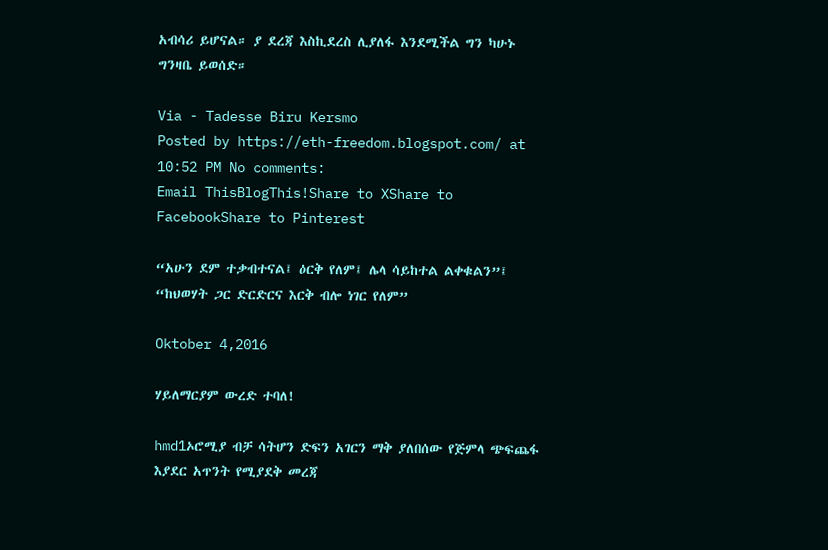አብሳሪ ይሆናል። ያ ደረጃ እስኪደረስ ሊያለፋ እንደሚችል ግን ካሁኑ ግንዛቤ ይወሰድ።

Via - Tadesse Biru Kersmo
Posted by https://eth-freedom.blogspot.com/ at 10:52 PM No comments:
Email ThisBlogThis!Share to XShare to FacebookShare to Pinterest

“አሁን ደም ተቃብተናል፤ ዕርቅ የለም፤ ሌላ ሳይከተል ልቀቁልን”፤ “ከህወሃት ጋር ድርድርና እርቅ ብሎ ነገር የለም”

Oktober 4,2016

ሃይለማርያም ውረድ ተባለ!

hmd1ኦሮሚያ ብቻ ሳትሆን ድፍን አገርን ማቅ ያለበሰው የጅምላ ጭፍጨፋ እያደር አጥንት የሚያደቅ መረጃ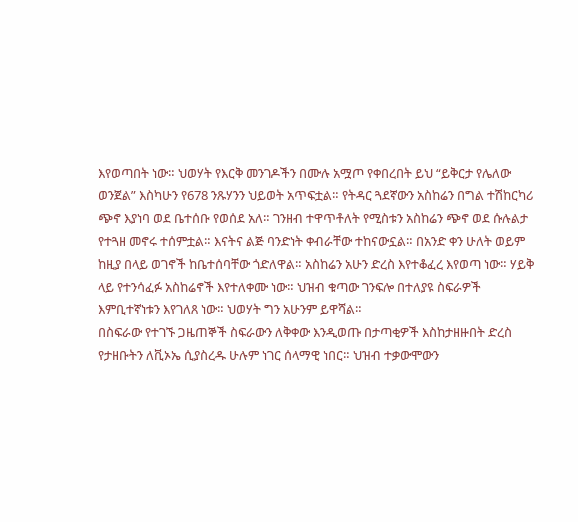እየወጣበት ነው። ህወሃት የእርቅ መንገዶችን በሙሉ አሟጦ የቀበረበት ይህ “ይቅርታ የሌለው ወንጀል” እስካሁን የ678 ንጹሃንን ህይወት አጥፍቷል። የትዳር ጓደኛውን አስከሬን በግል ተሽከርካሪ ጭኖ እያነባ ወደ ቤተሰቡ የወሰደ አለ። ገንዘብ ተዋጥቶለት የሚስቱን አስከሬን ጭኖ ወደ ሱሉልታ የተጓዘ መኖሩ ተሰምቷል። እናትና ልጅ ባንድነት ቀብራቸው ተከናውኗል። በአንድ ቀን ሁለት ወይም ከዚያ በላይ ወገኖች ከቤተሰባቸው ጎድለዋል። አስከሬን አሁን ድረስ እየተቆፈረ እየወጣ ነው። ሃይቅ ላይ የተንሳፈፉ አስከሬኖች እየተለቀሙ ነው። ህዝብ ቁጣው ገንፍሎ በተለያዩ ስፍራዎች እምቢተኛነቱን እየገለጸ ነው። ህወሃት ግን አሁንም ይዋሻል።
በስፍራው የተገኙ ጋዜጠኞች ስፍራውን ለቅቀው እንዲወጡ በታጣቂዎች እስከታዘዙበት ድረስ የታዘቡትን ለቪኦኤ ሲያስረዱ ሁሉም ነገር ሰላማዊ ነበር። ህዝብ ተቃውሞውን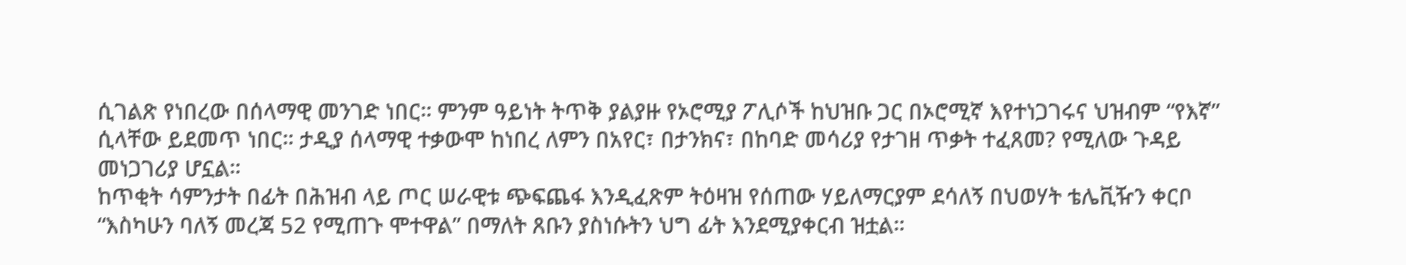ሲገልጽ የነበረው በሰላማዊ መንገድ ነበር። ምንም ዓይነት ትጥቅ ያልያዙ የኦሮሚያ ፖሊሶች ከህዝቡ ጋር በኦሮሚኛ እየተነጋገሩና ህዝብም “የእኛ” ሲላቸው ይደመጥ ነበር። ታዲያ ሰላማዊ ተቃውሞ ከነበረ ለምን በአየር፣ በታንክና፣ በከባድ መሳሪያ የታገዘ ጥቃት ተፈጸመ? የሚለው ጉዳይ መነጋገሪያ ሆኗል።
ከጥቂት ሳምንታት በፊት በሕዝብ ላይ ጦር ሠራዊቱ ጭፍጨፋ እንዲፈጽም ትዕዛዝ የሰጠው ሃይለማርያም ደሳለኝ በህወሃት ቴሌቪዥን ቀርቦ “እስካሁን ባለኝ መረጃ 52 የሚጠጉ ሞተዋል” በማለት ጸቡን ያስነሱትን ህግ ፊት እንደሚያቀርብ ዝቷል።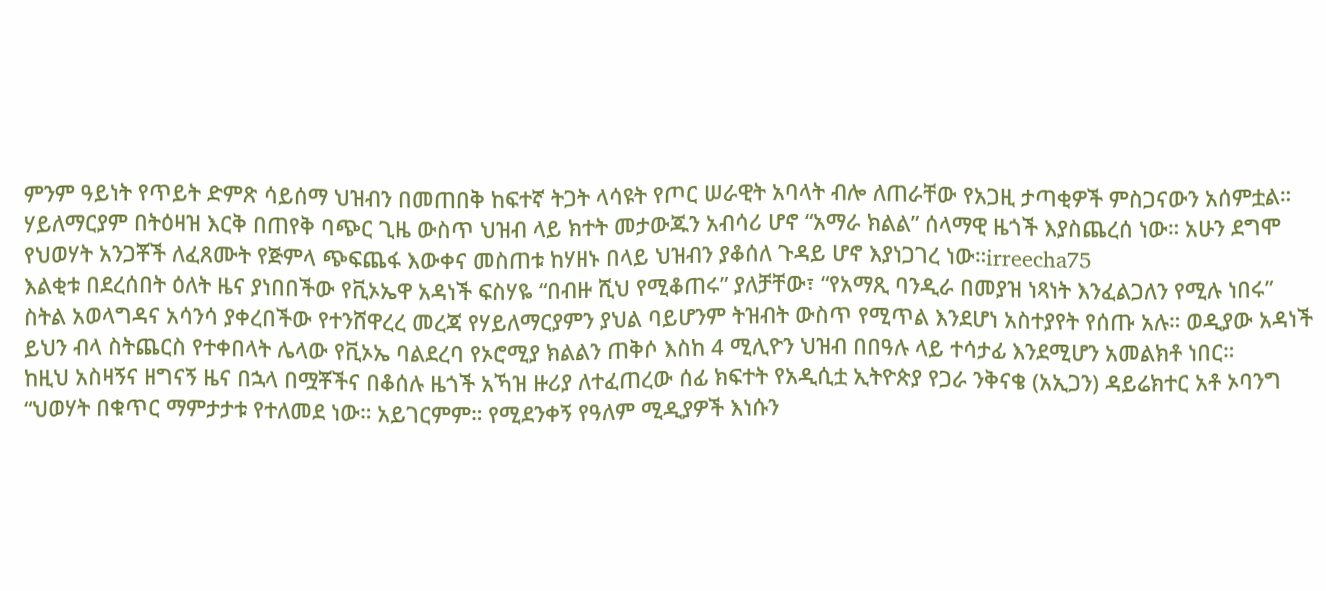ምንም ዓይነት የጥይት ድምጽ ሳይሰማ ህዝብን በመጠበቅ ከፍተኛ ትጋት ላሳዩት የጦር ሠራዊት አባላት ብሎ ለጠራቸው የአጋዚ ታጣቂዎች ምስጋናውን አሰምቷል። ሃይለማርያም በትዕዛዝ እርቅ በጠየቅ ባጭር ጊዜ ውስጥ ህዝብ ላይ ክተት መታውጁን አብሳሪ ሆኖ “አማራ ክልል” ሰላማዊ ዜጎች እያስጨረሰ ነው። አሁን ደግሞ የህወሃት አንጋቾች ለፈጸሙት የጅምላ ጭፍጨፋ እውቀና መስጠቱ ከሃዘኑ በላይ ህዝብን ያቆሰለ ጉዳይ ሆኖ እያነጋገረ ነው።irreecha75
እልቂቱ በደረሰበት ዕለት ዜና ያነበበችው የቪኦኤዋ አዳነች ፍስሃዬ “በብዙ ሺህ የሚቆጠሩ” ያለቻቸው፣ “የአማጺ ባንዲራ በመያዝ ነጻነት እንፈልጋለን የሚሉ ነበሩ” ስትል አወላግዳና አሳንሳ ያቀረበችው የተንሸዋረረ መረጃ የሃይለማርያምን ያህል ባይሆንም ትዝብት ውስጥ የሚጥል እንደሆነ አስተያየት የሰጡ አሉ። ወዲያው አዳነች ይህን ብላ ስትጨርስ የተቀበላት ሌላው የቪኦኤ ባልደረባ የኦሮሚያ ክልልን ጠቅሶ እስከ 4 ሚሊዮን ህዝብ በበዓሉ ላይ ተሳታፊ እንደሚሆን አመልክቶ ነበር።
ከዚህ አስዛኝና ዘግናኝ ዜና በኋላ በሟቾችና በቆሰሉ ዜጎች አኻዝ ዙሪያ ለተፈጠረው ሰፊ ክፍተት የአዲሲቷ ኢትዮጵያ የጋራ ንቅናቄ (አኢጋን) ዳይሬክተር አቶ ኦባንግ “ህወሃት በቁጥር ማምታታቱ የተለመደ ነው። አይገርምም። የሚደንቀኝ የዓለም ሚዲያዎች እነሱን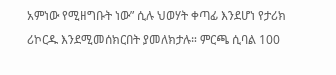አምነው የሚዘግቡት ነው” ሲሉ ህወሃት ቀጣፊ እንደሆነ የታሪክ ሪኮርዱ እንደሚመሰክርበት ያመለክታሉ። ምርጫ ሲባል 100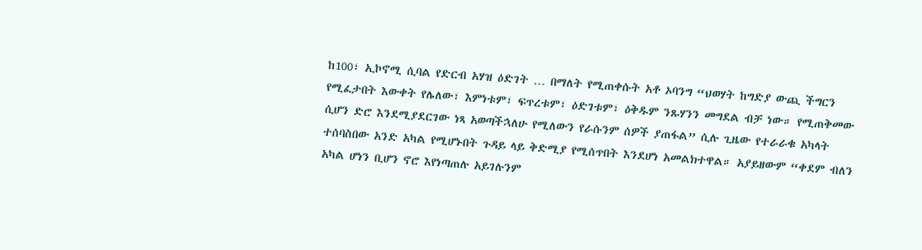ከ100፣ ኢኮኖሚ ሲባል የድርብ አሃዝ ዕድገት … በማለት የሚጠቀሱት አቶ ኦባንግ “ህወሃት ከግድያ ውጪ ችግርን የሚፈታበት እውቀት የሌለው፣ እምነቱም፣ ፍጥረቱም፣ ዕድገቱም፣ ዕቅዱም ንጹሃንን መግደል ብቻ ነው። የሚጠቅመው ሲሆን ድሮ እንደሚያደርገው ነጻ አወጣችኋለሁ የሚለውን የራሱንም ሰዎች ያጠፋል” ሲሉ ጊዜው የተራራቁ አካላት ተሰባስበው አንድ አካል የሚሆኑበት ጉዳይ ላይ ቅድሚያ የሚሰጥበት እንደሆነ አመልክተዋል። አያይዘውም “ቀደም ብለን አካል ሆነን ቢሆን ኖሮ እየነጣጠሉ አይገሉንም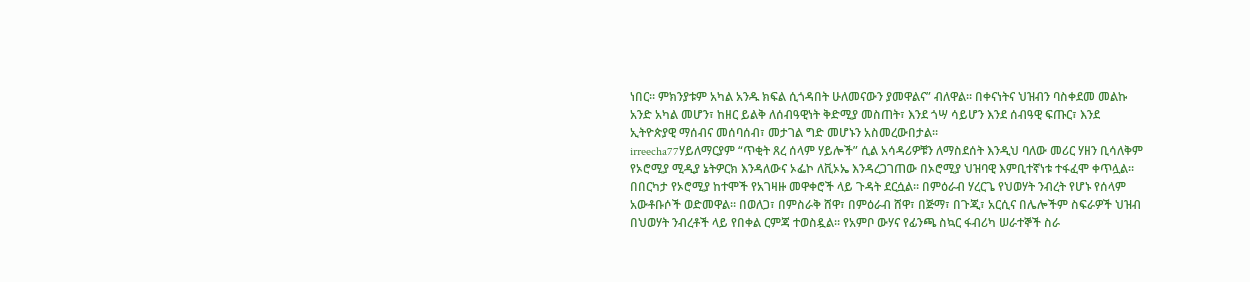ነበር። ምክንያቱም አካል አንዱ ክፍል ሲጎዳበት ሁለመናውን ያመዋልና” ብለዋል፡፡ በቀናነትና ህዝብን ባስቀደመ መልኩ አንድ አካል መሆን፣ ከዘር ይልቅ ለሰብዓዊነት ቅድሚያ መስጠት፣ እንደ ጎሣ ሳይሆን እንደ ሰብዓዊ ፍጡር፣ እንደ ኢትዮጵያዊ ማሰብና መሰባሰብ፣ መታገል ግድ መሆኑን አስመረውበታል።
irreecha77ሃይለማርያም “ጥቂት ጸረ ሰላም ሃይሎች” ሲል አሳዳሪዎቹን ለማስደሰት እንዲህ ባለው መሪር ሃዘን ቢሳለቅም የኦሮሚያ ሚዲያ ኔትዎርክ እንዳለውና ኦፌኮ ለቪኦኤ እንዳረጋገጠው በኦሮሚያ ህዝባዊ እምቢተኛነቱ ተፋፈሞ ቀጥሏል። በበርካታ የኦሮሚያ ከተሞች የአገዛዙ መዋቀሮች ላይ ጉዳት ደርሷል። በምዕራብ ሃረርጌ የህወሃት ንብረት የሆኑ የሰላም አውቶቡሶች ወድመዋል። በወለጋ፣ በምስራቅ ሸዋ፣ በምዕራብ ሸዋ፣ በጅማ፣ በጉጂ፣ አርሲና በሌሎችም ስፍራዎች ህዝብ በህወሃት ንብረቶች ላይ የበቀል ርምጃ ተወስዷል። የአምቦ ውሃና የፊንጫ ስኳር ፋብሪካ ሠራተኞች ስራ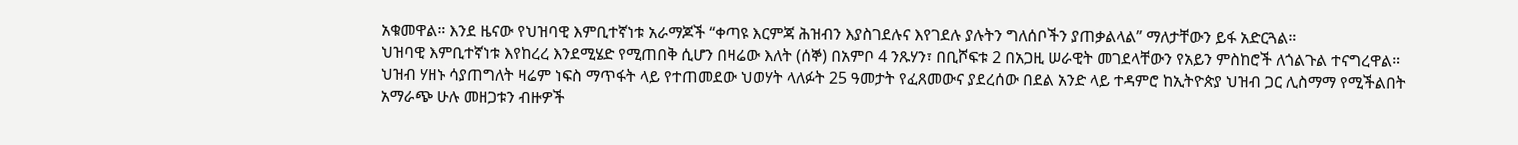አቁመዋል። እንደ ዜናው የህዝባዊ እምቢተኛነቱ አራማጆች “ቀጣዩ እርምጃ ሕዝብን እያስገደሉና እየገደሉ ያሉትን ግለሰቦችን ያጠቃልላል” ማለታቸውን ይፋ አድርጓል።
ህዝባዊ እምቢተኛነቱ እየከረረ እንደሚሄድ የሚጠበቅ ሲሆን በዛሬው እለት (ሰኞ) በአምቦ 4 ንጹሃን፣ በቢሾፍቱ 2 በአጋዚ ሠራዊት መገደላቸውን የአይን ምስከሮች ለጎልጉል ተናግረዋል። ህዝብ ሃዘኑ ሳያጠግለት ዛሬም ነፍስ ማጥፋት ላይ የተጠመደው ህወሃት ላለፉት 25 ዓመታት የፈጸመውና ያደረሰው በደል አንድ ላይ ተዳምሮ ከኢትዮጵያ ህዝብ ጋር ሊስማማ የሚችልበት አማራጭ ሁሉ መዘጋቱን ብዙዎች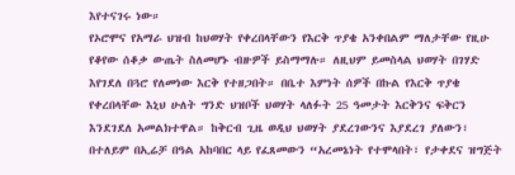እየተናገሩ ነው።
የኦሮሞና የአማራ ህዝብ ከህወሃት የቀረበላቸውን የእርቅ ጥያቄ አንቀበልም ማለታቸው የዚሁ የቆየው ሰቆቃ ውጤት ስለመሆኑ ብዙዎች ይስማማሉ። ለዚህም ይመስላል ህወሃት በገሃድ እየገደለ በጓሮ የለመነው እርቅ የተዘጋበት። በቤተ እምነት ሰዎች በኩል የእርቅ ጥያቄ የቀረበላቸው እኒህ ሁለት ግንድ ህዝቦች ህወሃት ላለፉት 25 ዓመታት እርቅንና ፍቅርን እንደገደለ አመልክተዋል። ከቅርብ ጊዜ ወዲህ ህወሃት ያደረገውንና እያደረገ ያለውን፣ በተለይም በኢሬቻ በዓል አከባበር ላይ የፈጸመውን “አረመኔነት የተሞላበት፣ የታቀደና ዝግጅት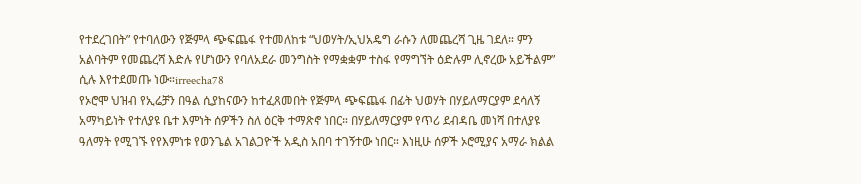የተደረገበት” የተባለውን የጅምላ ጭፍጨፋ የተመለከቱ “ህወሃት/ኢህአዴግ ራሱን ለመጨረሻ ጊዜ ገደለ። ምን አልባትም የመጨረሻ እድሉ የሆነውን የባለአደራ መንግስት የማቋቋም ተስፋ የማግኘት ዕድሉም ሊኖረው አይችልም” ሲሉ እየተደመጡ ነው።irreecha78
የኦሮሞ ህዝብ የኢሬቻን በዓል ሲያከናውን ከተፈጸመበት የጅምላ ጭፍጨፋ በፊት ህወሃት በሃይለማርያም ደሳለኝ አማካይነት የተለያዩ ቤተ እምነት ሰዎችን ስለ ዕርቅ ተማጽኖ ነበር። በሃይለማርያም የጥሪ ደብዳቤ መነሻ በተለያዩ ዓለማት የሚገኙ የየእምነቱ የወንጌል አገልጋዮች አዲስ አበባ ተገኝተው ነበር። እነዚሁ ሰዎች ኦሮሚያና አማራ ክልል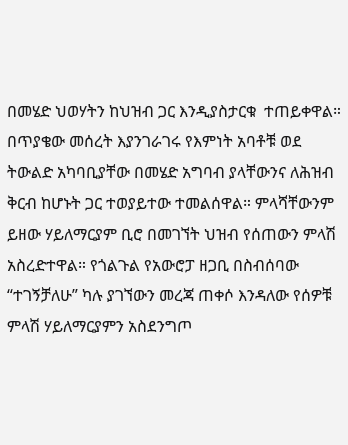በመሄድ ህወሃትን ከህዝብ ጋር እንዲያስታርቁ  ተጠይቀዋል። በጥያቄው መሰረት እያንገራገሩ የእምነት አባቶቹ ወደ ትውልድ አካባቢያቸው በመሄድ አግባብ ያላቸውንና ለሕዝብ ቅርብ ከሆኑት ጋር ተወያይተው ተመልሰዋል። ምላሻቸውንም ይዘው ሃይለማርያም ቢሮ በመገኘት ህዝብ የሰጠውን ምላሽ አስረድተዋል። የጎልጉል የአውሮፓ ዘጋቢ በስብሰባው “ተገኝቻለሁ” ካሉ ያገኘውን መረጃ ጠቀሶ እንዳለው የሰዎቹ ምላሽ ሃይለማርያምን አስደንግጦ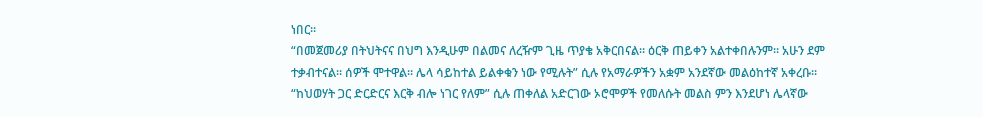ነበር።
“በመጀመሪያ በትህትናና በህግ እንዲሁም በልመና ለረዥም ጊዜ ጥያቄ አቅርበናል። ዕርቅ ጠይቀን አልተቀበሉንም። አሁን ደም ተቃብተናል። ሰዎች ሞተዋል። ሌላ ሳይከተል ይልቀቁን ነው የሚሉት” ሲሉ የአማራዎችን አቋም አንደኛው መልዕከተኛ አቀረቡ። “ከህወሃት ጋር ድርድርና እርቅ ብሎ ነገር የለም” ሲሉ ጠቀለል አድርገው ኦሮሞዎች የመለሱት መልስ ምን እንደሆነ ሌላኛው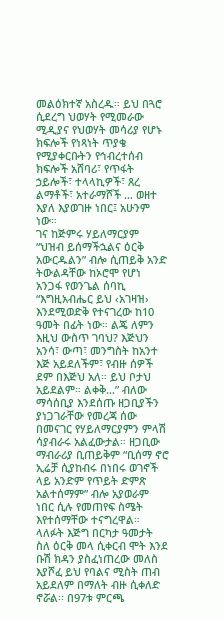መልዕክተኛ አስረዱ። ይህ በጓሮ ሲደረግ ህወሃት የሚመራው ሚዲያና የህወሃት መሳሪያ የሆኑ ክፍሎች የነጻነት ጥያቄ የሚያቀርቡትን የኅብረተሰብ ክፍሎች አሸባሪ፣ የጥፋት ኃይሎች፣ ተላላኪዎች፣ ጸረ ልማቶች፣ አተራማሾች … ወዘተ እያለ እያወገዙ ነበር፤ አሁንም ነው።
ገና ከጅምሩ ሃይለማርያም “ህዝብ ይሰማችኋልና ዕርቅ አውርዱልን” ብሎ ሲጠይቅ አንድ ትውልዳቸው ከኦሮሞ የሆነ አንጋፋ የወንጌል ሰባኪ “እግዚአብሔር ይህ ‹አገዛዝ› እንደሚወድቅ የተናገረው ከ10 ዓመት በፊት ነው። ልጄ ለምን እዚህ ውስጥ ገባህ? እጅህን አንሳ፣ ውጣ፣ መንግስት ከአንተ እጅ አይደለችም፣ የብዙ ሰዎች ደም በእጅህ አለ። ይህ ቦታህ አይደልም። ልቀቅ…” ብለው ማሳሰቢያ እንደሰጡ ዘጋቢያችን ያነጋገራቸው የመረጃ ሰው በመናገር የሃይለማርያምን ምላሽ ሳያብራሩ አልፈውታል። ዘጋቢው ማብራሪያ ቢጠይቅም “ቢሰማ ኖሮ ኢሬቻ ሲያከብሩ በነበሩ ወገኖች ላይ አንድም የጥይት ድምጽ አልተሰማም” ብሎ አያወራም ነበር ሲሉ የመጠየፍ ስሜት እየተሰማቸው ተናግረዋል።
ላለፉት እጅግ በርካታ ዓመታት ስለ ዕርቅ መላ ሲቀርብ ሞት እንደ ቡሽ ክዳን ያስፈነጠረው መለስ እያሾፈ ይህ የባልና ሚስት ጠብ አይደለም በማለት ብዙ ሲቀለድ ኖሯል፡፡ በ97ቱ ምርጫ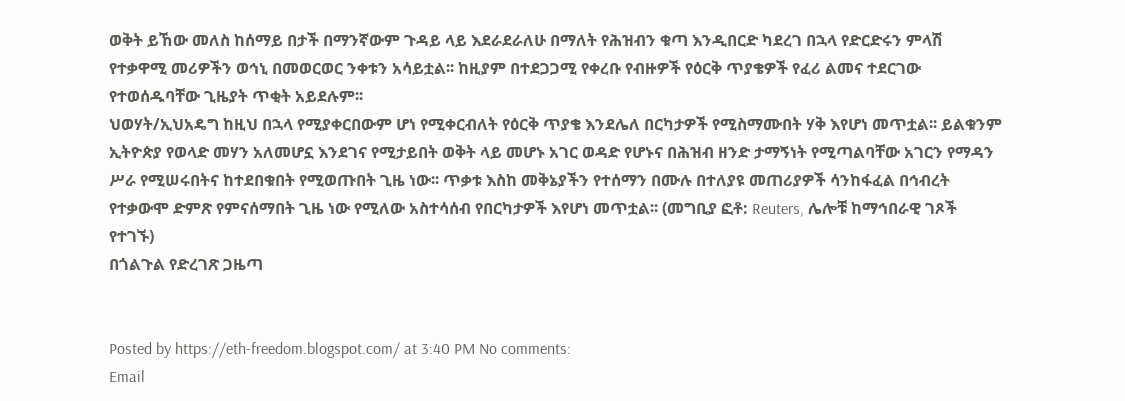ወቅት ይኸው መለስ ከሰማይ በታች በማንኛውም ጉዳይ ላይ እደራደራለሁ በማለት የሕዝብን ቁጣ እንዲበርድ ካደረገ በኋላ የድርድሩን ምላሽ የተቃዋሚ መሪዎችን ወኅኒ በመወርወር ንቀቱን አሳይቷል፡፡ ከዚያም በተደጋጋሚ የቀረቡ የብዙዎች የዕርቅ ጥያቄዎች የፈሪ ልመና ተደርገው የተወሰዱባቸው ጊዜያት ጥቂት አይደሉም፡፡
ህወሃት/ኢህአዴግ ከዚህ በኋላ የሚያቀርበውም ሆነ የሚቀርብለት የዕርቅ ጥያቄ እንደሌለ በርካታዎች የሚስማሙበት ሃቅ እየሆነ መጥቷል፡፡ ይልቁንም ኢትዮጵያ የወላድ መሃን አለመሆኗ እንደገና የሚታይበት ወቅት ላይ መሆኑ አገር ወዳድ የሆኑና በሕዝብ ዘንድ ታማኝነት የሚጣልባቸው አገርን የማዳን ሥራ የሚሠሩበትና ከተደበቁበት የሚወጡበት ጊዜ ነው፡፡ ጥቃቱ እስከ መቅኔያችን የተሰማን በሙሉ በተለያዩ መጠሪያዎች ሳንከፋፈል በኅብረት የተቃውሞ ድምጽ የምናሰማበት ጊዜ ነው የሚለው አስተሳሰብ የበርካታዎች እየሆነ መጥቷል፡፡ (መግቢያ ፎቶ: Reuters, ሌሎቹ ከማኅበራዊ ገጾች የተገኙ)
በጎልጉል የድረገጽ ጋዜጣ


Posted by https://eth-freedom.blogspot.com/ at 3:40 PM No comments:
Email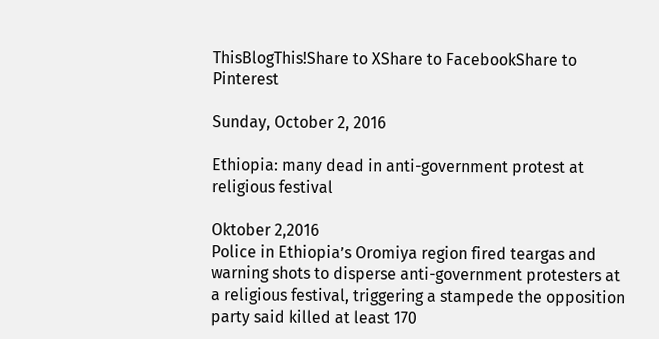ThisBlogThis!Share to XShare to FacebookShare to Pinterest

Sunday, October 2, 2016

Ethiopia: many dead in anti-government protest at religious festival

Oktober 2,2016
Police in Ethiopia’s Oromiya region fired teargas and warning shots to disperse anti-government protesters at a religious festival, triggering a stampede the opposition party said killed at least 170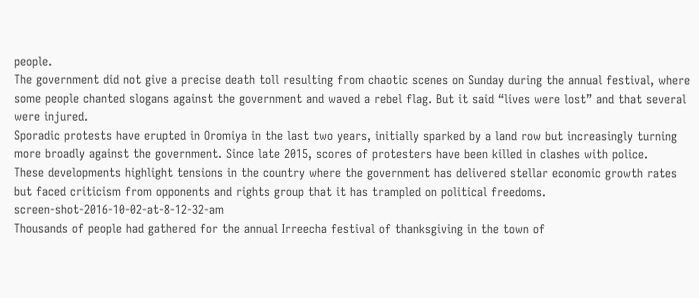people.
The government did not give a precise death toll resulting from chaotic scenes on Sunday during the annual festival, where some people chanted slogans against the government and waved a rebel flag. But it said “lives were lost” and that several were injured.
Sporadic protests have erupted in Oromiya in the last two years, initially sparked by a land row but increasingly turning more broadly against the government. Since late 2015, scores of protesters have been killed in clashes with police.
These developments highlight tensions in the country where the government has delivered stellar economic growth rates but faced criticism from opponents and rights group that it has trampled on political freedoms.
screen-shot-2016-10-02-at-8-12-32-am
Thousands of people had gathered for the annual Irreecha festival of thanksgiving in the town of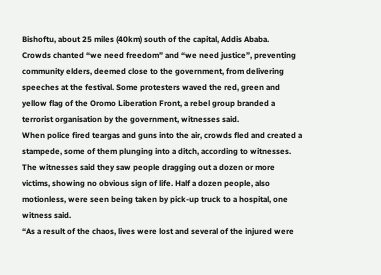Bishoftu, about 25 miles (40km) south of the capital, Addis Ababa.
Crowds chanted “we need freedom” and “we need justice”, preventing community elders, deemed close to the government, from delivering speeches at the festival. Some protesters waved the red, green and yellow flag of the Oromo Liberation Front, a rebel group branded a terrorist organisation by the government, witnesses said.
When police fired teargas and guns into the air, crowds fled and created a stampede, some of them plunging into a ditch, according to witnesses.
The witnesses said they saw people dragging out a dozen or more victims, showing no obvious sign of life. Half a dozen people, also motionless, were seen being taken by pick-up truck to a hospital, one witness said.
“As a result of the chaos, lives were lost and several of the injured were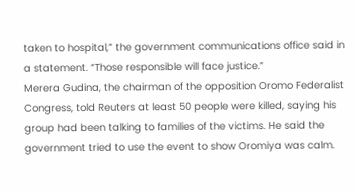taken to hospital,” the government communications office said in a statement. “Those responsible will face justice.”
Merera Gudina, the chairman of the opposition Oromo Federalist Congress, told Reuters at least 50 people were killed, saying his group had been talking to families of the victims. He said the government tried to use the event to show Oromiya was calm.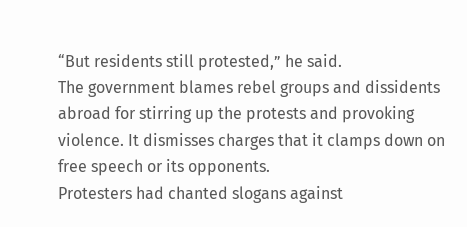“But residents still protested,” he said.
The government blames rebel groups and dissidents abroad for stirring up the protests and provoking violence. It dismisses charges that it clamps down on free speech or its opponents.
Protesters had chanted slogans against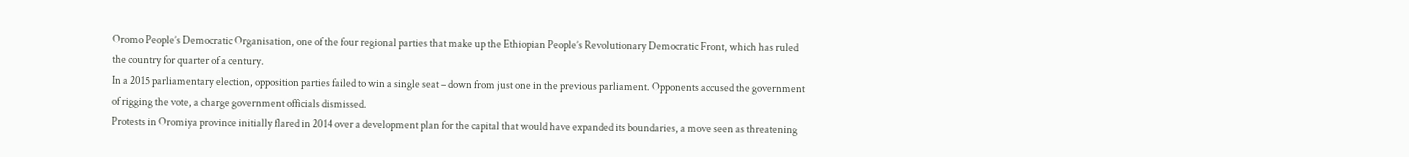Oromo People’s Democratic Organisation, one of the four regional parties that make up the Ethiopian People’s Revolutionary Democratic Front, which has ruled the country for quarter of a century.
In a 2015 parliamentary election, opposition parties failed to win a single seat – down from just one in the previous parliament. Opponents accused the government of rigging the vote, a charge government officials dismissed.
Protests in Oromiya province initially flared in 2014 over a development plan for the capital that would have expanded its boundaries, a move seen as threatening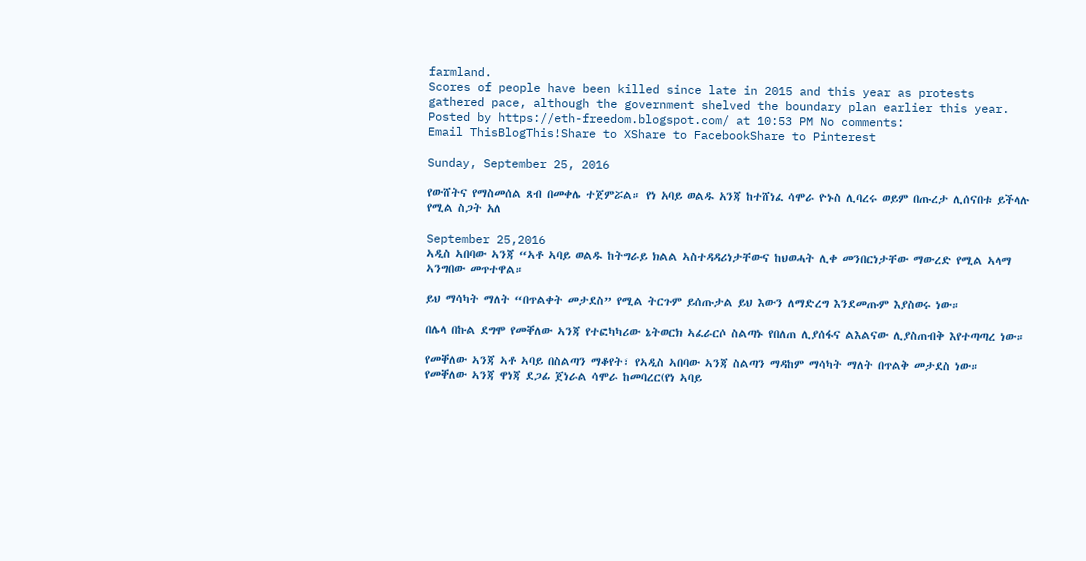farmland.
Scores of people have been killed since late in 2015 and this year as protests gathered pace, although the government shelved the boundary plan earlier this year.
Posted by https://eth-freedom.blogspot.com/ at 10:53 PM No comments:
Email ThisBlogThis!Share to XShare to FacebookShare to Pinterest

Sunday, September 25, 2016

የውሸትና የማስመሰል ጸብ በመቀሌ ተጀምሯል። የነ አባይ ወልዱ አንጃ ከተሸነፈ ሳሞራ ዮኑስ ሊባረሩ ወይም በጡረታ ሊሰናበቱ ይችላሉ የሚል ስጋት አለ

September 25,2016
ኣዲስ ኣበባው ኣንጃ “ኣቶ ኣባይ ወልዱ ከትግራይ ክልል ኣስተዳዳሪነታቸውና ከህወሓት ሊቀ መንበርነታቸው ማውረድ የሚል ኣላማ ኣንግበው መጥተዋል።

ይህ ማሳካት ማለት “በጥልቀት መታደስ” የሚል ትርጉም ይሰጡታል ይህ እውን ለማድረግ እንደመጡም እያስወሩ ነው።

በሌላ በኩል ደግሞ የመቐለው ኣንጃ የተፎካካሪው ኔትወርክ ኣፈራርሶ ስልጣኑ የበለጠ ሊያሰፋና ልእልናው ሊያስጠብቅ እየተጣጣረ ነው።

የመቐለው ኣንጃ ኣቶ ኣባይ በስልጣን ማቆየት፣ የኣዲስ ኣበባው ኣንጃ ስልጣን ማዳከም ማሳካት ማለት በጥልቅ መታደስ ነው።
የመቐለው ኣንጃ ዋነጃ ደጋፊ ጀነራል ሳሞራ ከመባረር(የነ ኣባይ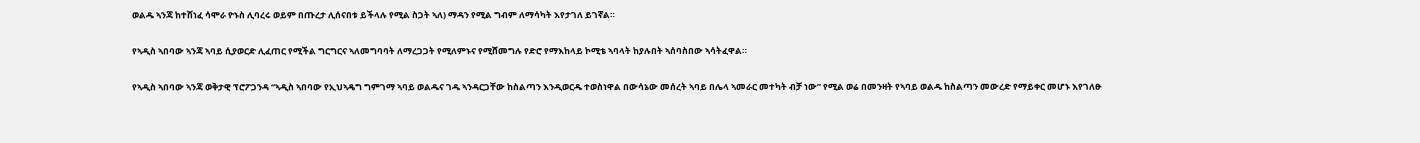ወልዱ ኣንጃ ከተሸነፈ ሳሞራ ዮኑስ ሊባረሩ ወይም በጡረታ ሊሰናበቱ ይችላሉ የሚል ስጋት ኣለ) ማዳን የሚል ግብም ለማሳካት እየታገለ ይገኛል።

የኣዲስ ኣበባው ኣንጃ ኣባይ ሲያወርድ ሊፈጠር የሚችል ግርግርና ኣለመግባባት ለማረጋጋት የሚለምኑና የሚሸመግሉ የድሮ የማእከላይ ኮሚቴ ኣባላት ከያሉበት ኣሰባስበው ኣሳትፈዋል።

የኣዲስ ኣበባው ኣንጃ ወቅታዊ ፕሮፖጋንዳ “ኣዲስ ኣበባው የኢህኣዴግ ግምገማ ኣባይ ወልዱና ገዱ ኣንዳርጋቸው ከስልጣን እንዲወርዱ ተወስነዋል በውሳኔው መሰረት ኣባይ በሌላ ኣመራር መተካት ብቻ ነው” የሚል ወሬ በመንዛት የኣባይ ወልዱ ከስልጣን መውረድ የማይቀር መሆኑ እየገለፁ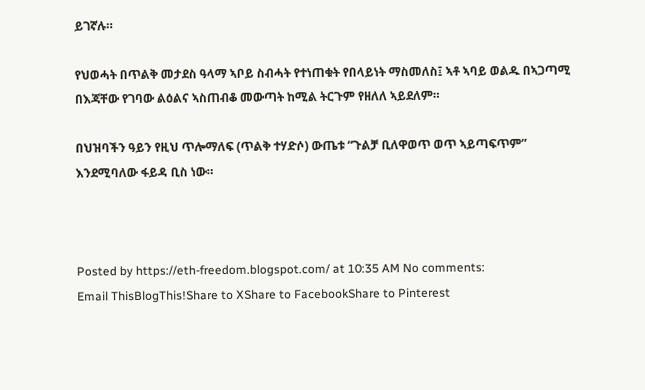ይገኛሉ።

የህወሓት በጥልቅ መታደስ ዓላማ ኣቦይ ስብሓት የተነጠቁት የበላይነት ማስመለስ፤ ኣቶ ኣባይ ወልዱ በኣጋጣሚ በእጃቸው የገባው ልዕልና ኣስጠብቆ መውጣት ከሚል ትርጉም የዘለለ ኣይደለም።

በህዝባችን ዓይን የዚህ ጥሎማለፍ (ጥልቅ ተሃድሶ) ውጤቱ “ጉልቻ ቢለዋወጥ ወጥ ኣይጣፍጥም” እንደሚባለው ፋይዳ ቢስ ነው።



Posted by https://eth-freedom.blogspot.com/ at 10:35 AM No comments:
Email ThisBlogThis!Share to XShare to FacebookShare to Pinterest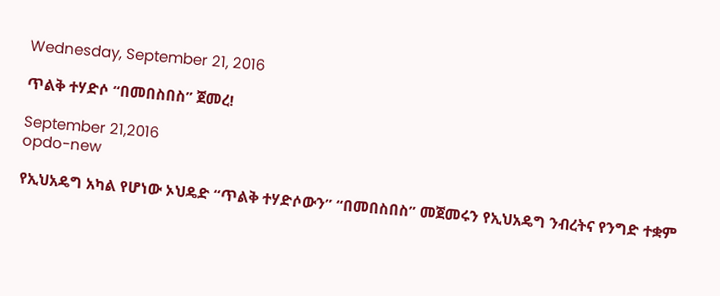Wednesday, September 21, 2016

ጥልቅ ተሃድሶ “በመበስበስ” ጀመረ!

September 21,2016
opdo-new

የኢህአዴግ አካል የሆነው ኦህዴድ “ጥልቅ ተሃድሶውን” “በመበስበስ” መጀመሩን የኢህአዴግ ንብረትና የንግድ ተቋም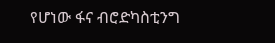የሆነው ፋና ብሮድካስቲንግ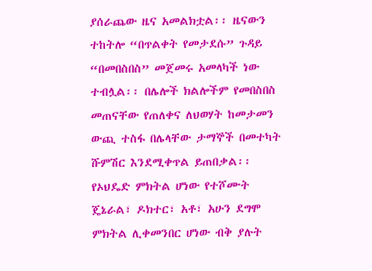ያሰራጨው ዜና አመልክቷል፡፡ ዜናውን ተከትሎ “በጥልቀት የመታደሱ” ጉዳይ “በመበስበስ” መጀመሩ አመላካች ነው ተብሏል፡፡ በሌሎች ክልሎችም የመበስበስ መጠናቸው የጠለቀና ለህወሃት ከመታመን ውጪ ተስፋ በሌላቸው ታማኞች በመተካት ሹምሽር እንደሚቀጥል ይጠበቃል፡፡
የኦህዴድ ምክትል ሆነው የተሾሙት ጄኔራል፣ ዶክተር፣ አቶ፣ አሁን ደግሞ ምክትል ሊቀመንበር ሆነው ብቅ ያሉት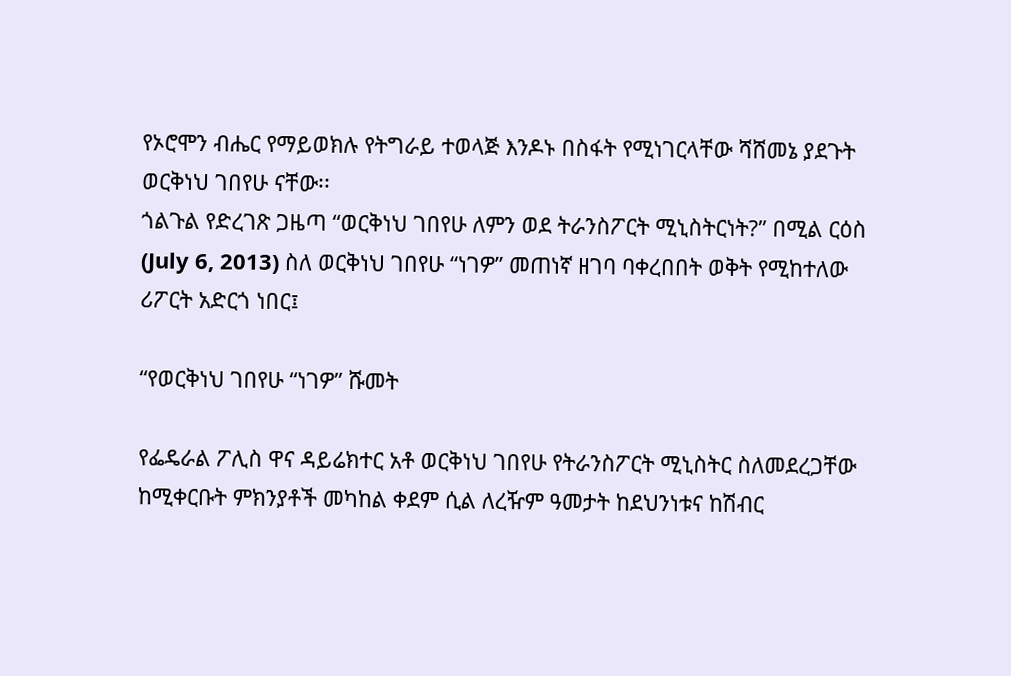የኦሮሞን ብሔር የማይወክሉ የትግራይ ተወላጅ እንዶኑ በስፋት የሚነገርላቸው ሻሸመኔ ያደጉት ወርቅነህ ገበየሁ ናቸው፡፡
ጎልጉል የድረገጽ ጋዜጣ “ወርቅነህ ገበየሁ ለምን ወደ ትራንስፖርት ሚኒስትርነት?” በሚል ርዕስ (July 6, 2013) ስለ ወርቅነህ ገበየሁ “ነገዎ” መጠነኛ ዘገባ ባቀረበበት ወቅት የሚከተለው ሪፖርት አድርጎ ነበር፤

“የወርቅነህ ገበየሁ “ነገዎ” ሹመት

የፌዴራል ፖሊስ ዋና ዳይሬክተር አቶ ወርቅነህ ገበየሁ የትራንስፖርት ሚኒስትር ስለመደረጋቸው ከሚቀርቡት ምክንያቶች መካከል ቀደም ሲል ለረዥም ዓመታት ከደህንነቱና ከሽብር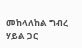መከላለከል ግብረ ሃይል ጋር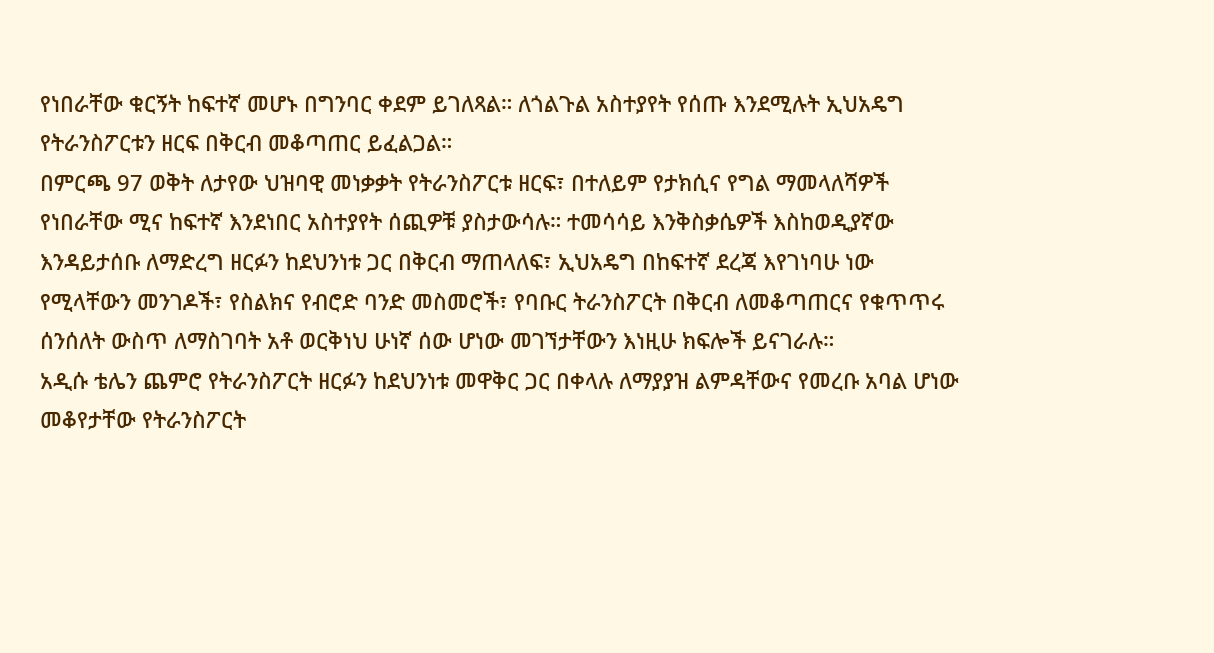የነበራቸው ቁርኝት ከፍተኛ መሆኑ በግንባር ቀደም ይገለጻል። ለጎልጉል አስተያየት የሰጡ እንደሚሉት ኢህአዴግ የትራንስፖርቱን ዘርፍ በቅርብ መቆጣጠር ይፈልጋል።
በምርጫ 97 ወቅት ለታየው ህዝባዊ መነቃቃት የትራንስፖርቱ ዘርፍ፣ በተለይም የታክሲና የግል ማመላለሻዎች የነበራቸው ሚና ከፍተኛ እንደነበር አስተያየት ሰጪዎቹ ያስታውሳሉ። ተመሳሳይ እንቅስቃሴዎች እስከወዲያኛው እንዳይታሰቡ ለማድረግ ዘርፉን ከደህንነቱ ጋር በቅርብ ማጠላለፍ፣ ኢህአዴግ በከፍተኛ ደረጃ እየገነባሁ ነው የሚላቸውን መንገዶች፣ የስልክና የብሮድ ባንድ መስመሮች፣ የባቡር ትራንስፖርት በቅርብ ለመቆጣጠርና የቁጥጥሩ ሰንሰለት ውስጥ ለማስገባት አቶ ወርቅነህ ሁነኛ ሰው ሆነው መገኘታቸውን እነዚሁ ክፍሎች ይናገራሉ።
አዲሱ ቴሌን ጨምሮ የትራንስፖርት ዘርፉን ከደህንነቱ መዋቅር ጋር በቀላሉ ለማያያዝ ልምዳቸውና የመረቡ አባል ሆነው መቆየታቸው የትራንስፖርት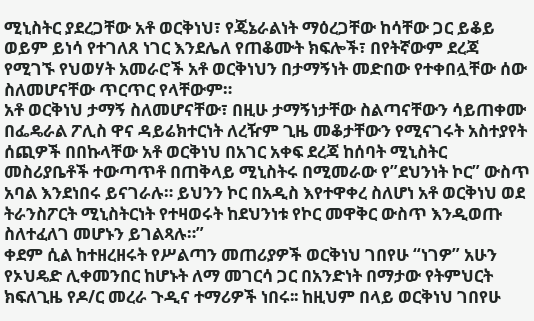ሚኒስትር ያደረጋቸው አቶ ወርቅነህ፣ የጄኔራልነት ማዕረጋቸው ከሳቸው ጋር ይቆይ ወይም ይነሳ የተገለጸ ነገር እንደሌለ የጠቆሙት ክፍሎች፣ በየትኛውም ደረጃ የሚገኙ የህወሃት አመራሮች አቶ ወርቅነህን በታማኝነት መድበው የተቀበሏቸው ሰው ስለመሆናቸው ጥርጥር የላቸውም።
አቶ ወርቅነህ ታማኝ ስለመሆናቸው፣ በዚሁ ታማኝነታቸው ስልጣናቸውን ሳይጠቀሙ በፌዴራል ፖሊስ ዋና ዳይሬክተርነት ለረዥም ጊዜ መቆታቸውን የሚናገሩት አስተያየት ሰጪዎች በበኩላቸው አቶ ወርቅነህ በአገር አቀፍ ደረጃ ከሰባት ሚኒስትር መስሪያቤቶች ተውጣጥቶ በጠቅላይ ሚኒስትሩ በሚመራው የ”ደህንነት ኮር” ውስጥ አባል እንደነበሩ ይናገራሉ። ይህንን ኮር በአዲስ እየተዋቀረ ስለሆነ አቶ ወርቅነህ ወደ ትራንስፖርት ሚኒስትርነት የተዛወሩት ከደህንነቱ የኮር መዋቅር ውስጥ እንዲወጡ ስለተፈለገ መሆኑን ይገልጻሉ።”
ቀደም ሲል ከተዘረዘሩት የሥልጣን መጠሪያዎች ወርቅነህ ገበየሁ “ነገዎ” አሁን የኦህዴድ ሊቀመንበር ከሆኑት ለማ መገርሳ ጋር በአንድነት በማታው የትምህርት ክፍለጊዜ የዶ/ር መረራ ጉዲና ተማሪዎች ነበሩ፡፡ ከዚህም በላይ ወርቅነህ ገበየሁ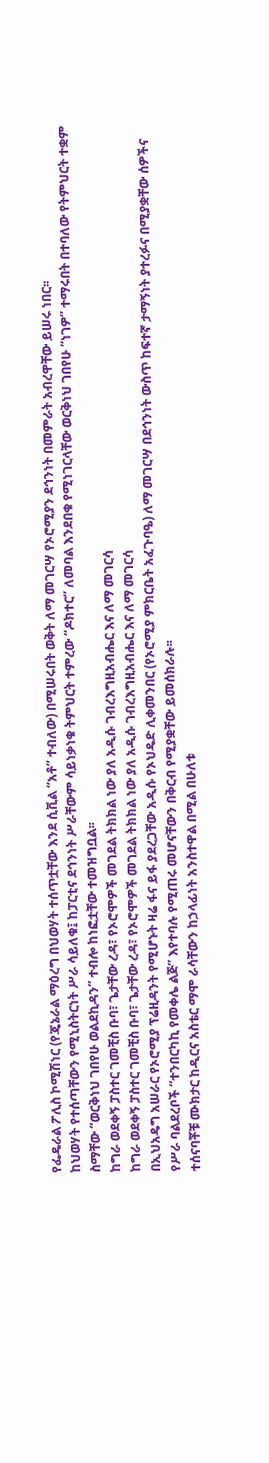የፌዴራል ፖሊስ ኮሚሽነር (የጄኔራል ማዕረግ በህወሃት ተሰጥቷቸው እንደ ሲቪል “አቶ” ተብለው) በሚሠሩበት ወቅት ለማ መገርሣ የኦሮሚያን ደኅንነት በመምራት አብረዋቸው ይሠሩ ነበር፡፡
ከህወሃት የተሰጣቸውን የሚኒስትርነት ሥራ ሳይለቁ፤ ከፓርቲና ደኅንነት ሥራቸውም ሳይነቃነቁ ትምህርት ተምረው “ዶክተር” ለመባል እንደበቁ የሚነገርላቸው ወርቅነህ ገበየሁ “ነገዎ” ተማሩበት በተባለው የትምህርት ተቋም ስማቸው “ወርቅነህ ገበየሁ ወልደኪዳን” ተብሎ ከነፎቷቸው ተመዝግቧል፡፡
ከግራ ወደቀኝ ፓስተር ገመቺስ ቡባ፣ ጌታቸው ረዳ፣ የኦሮሞዎች መገደል ትክክል ነው ያለ አዲሱ ገብረእግዚአብሔር እና ለማ መገርሳ
ከግራ ወደቀኝ ፓስተር ገመቺስ ቡባ፣ ጌታቸው ረዳ፣ የኦሮሞዎች መገደል ትክክል ነው ያለ አዲሱ ገብረእግዚአብሔር እና ለማ መገርሳ
በኢህአዴግ አሠራር የኦሮሚያ ፕሬዚዳንት የሚሆኑት ዛሬ ፋና ይፋ ያደረጋቸው አዲሱ የኦህዴድ ሊቀመንበር (የኦሮሚያ ምክርቤት አፈጉባዔ) ለማ መገርሣ በደኅንነት ውስጥ ከፍተኛ ታማኝነት ያተረፉና በሚያቋቸው ሰዎችና የሥራ ባልደረቦች “ተንበርካኪ የመቀሌ ልጅ” እየተባሉ የሚጠሩ መሆናቸውን በቅርብ የሚያቋቸው ይመሰክራሉ፡፡
ተሰናባቾቹ ሙክታር ከዲርና አስቴር ማሞ ራሳቸውን ከኃላፊነት አንስተዋል በሚል በሁለቱ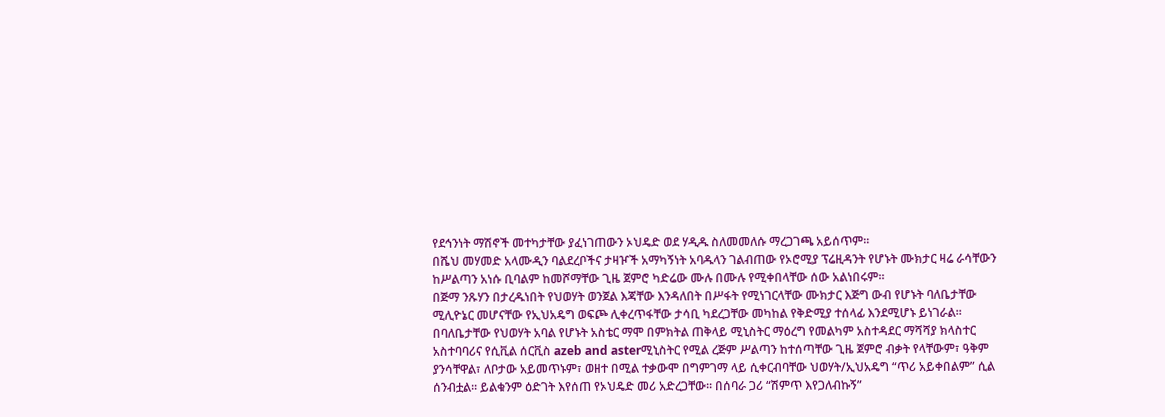የደኅንነት ማሽኖች መተካታቸው ያፈነገጠውን ኦህዴድ ወደ ሃዲዱ ስለመመለሱ ማረጋገጫ አይሰጥም፡፡
በሼህ መሃመድ አላሙዲን ባልደረቦችና ታዛዦች አማካኝነት አባዱላን ገልብጠው የኦሮሚያ ፕሬዚዳንት የሆኑት ሙክታር ዛሬ ራሳቸውን ከሥልጣን አነሱ ቢባልም ከመሾማቸው ጊዜ ጀምሮ ካድሬው ሙሉ በሙሉ የሚቀበላቸው ሰው አልነበሩም፡፡
በጅማ ንጹሃን በታረዱነበት የህወሃት ወንጀል እጃቸው እንዳለበት በሥፋት የሚነገርላቸው ሙክታር እጅግ ውብ የሆኑት ባለቤታቸው ሚሊዮኔር መሆናቸው የኢህአዴግ ወፍጮ ሊቀረጥፋቸው ታሳቢ ካደረጋቸው መካከል የቅድሚያ ተሰላፊ እንደሚሆኑ ይነገራል፡፡
በባለቤታቸው የህወሃት አባል የሆኑት አስቴር ማሞ በምክትል ጠቅላይ ሚኒስትር ማዕረግ የመልካም አስተዳደር ማሻሻያ ክላስተር አስተባባሪና የሲቪል ሰርቪስ azeb and asterሚኒስትር የሚል ረጅም ሥልጣን ከተሰጣቸው ጊዜ ጀምሮ ብቃት የላቸውም፣ ዓቅም ያንሳቸዋል፣ ለቦታው አይመጥኑም፣ ወዘተ በሚል ተቃውሞ በግምገማ ላይ ሲቀርብባቸው ህወሃት/ኢህአዴግ “ጥሪ አይቀበልም” ሲል ሰንብቷል፡፡ ይልቁንም ዕድገት እየሰጠ የኦህዴድ መሪ አድረጋቸው፡፡ በሰባራ ጋሪ “ሽምጥ እየጋለብኩኝ”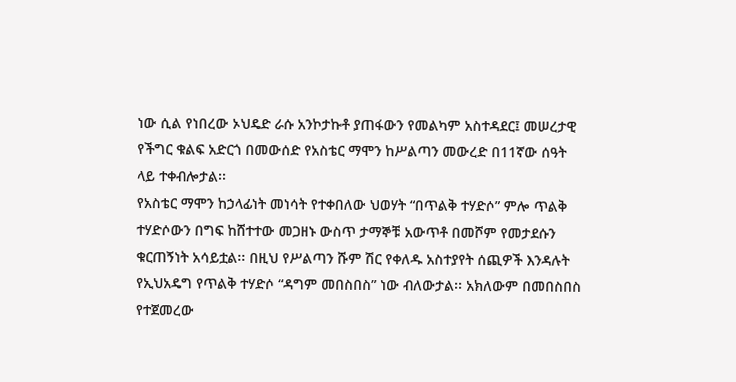ነው ሲል የነበረው ኦህዴድ ራሱ አንኮታኩቶ ያጠፋውን የመልካም አስተዳደር፤ መሠረታዊ የችግር ቁልፍ አድርጎ በመውሰድ የአስቴር ማሞን ከሥልጣን መውረድ በ11ኛው ሰዓት ላይ ተቀብሎታል፡፡
የአስቴር ማሞን ከኃላፊነት መነሳት የተቀበለው ህወሃት “በጥልቅ ተሃድሶ” ምሎ ጥልቅ ተሃድሶውን በግፍ ከሸተተው መጋዘኑ ውስጥ ታማኞቹ አውጥቶ በመሾም የመታደሱን ቁርጠኝነት አሳይቷል፡፡ በዚህ የሥልጣን ሹም ሽር የቀለዱ አስተያየት ሰጪዎች እንዳሉት የኢህአዴግ የጥልቅ ተሃድሶ “ዳግም መበስበስ” ነው ብለውታል፡፡ አክለውም በመበስበስ የተጀመረው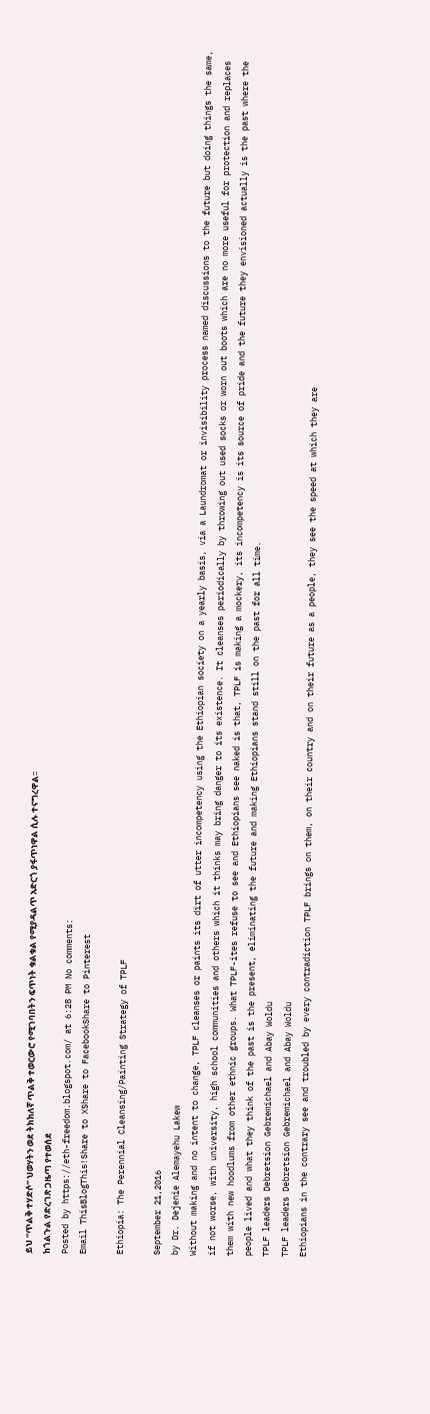ይህ “ጥልቅ ተሃድሶ” ህወሃትን ወደ ትክክለኛ ጥልቅ ተወርውሮ የሚገባበትን ፍጥነት ቁልቁል የሚያዳልጥ አድርጎ ያፋጥነዋል ሲሉ ተናግረዋል፡፡
ከጎልጉል የድረገጽ ጋዜጣ የተወሰደ
Posted by https://eth-freedom.blogspot.com/ at 6:28 PM No comments:
Email ThisBlogThis!Share to XShare to FacebookShare to Pinterest

Ethiopia: The Perennial Cleansing/Painting Strategy of TPLF

September 21,2016
by Dr. Dejenie Alemayehu Lakew
Without making and no intent to change, TPLF cleanses or paints its dirt of utter incompetency using the Ethiopian society on a yearly basis, via a Laundromat or invisibility process named discussions to the future but doing things the same, if not worse, with university, high school communities and others which it thinks may bring danger to its existence. It cleanses periodically by throwing out used socks or worn out boots which are no more useful for protection and replaces them with new hoodlums from other ethnic groups. What TPLF-ites refuse to see and Ethiopians see naked is that, TPLF is making a mockery, its incompetency is its source of pride and the future they envisioned actually is the past where the people lived and what they think of the past is the present, eliminating the future and making Ethiopians stand still on the past for all time.
TPLF leaders Debretsion Gebremichael and Abay Woldu
TPLF leaders Debretsion Gebremichael and Abay Woldu
Ethiopians in the contrary see and troubled by every contradiction TPLF brings on them, on their country and on their future as a people, they see the speed at which they are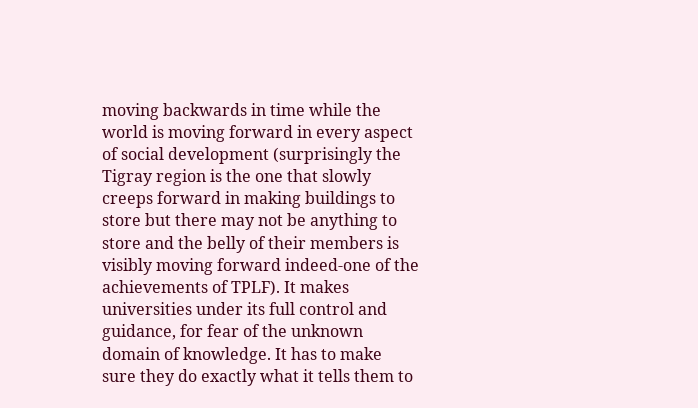moving backwards in time while the world is moving forward in every aspect of social development (surprisingly the Tigray region is the one that slowly creeps forward in making buildings to store but there may not be anything to store and the belly of their members is visibly moving forward indeed-one of the achievements of TPLF). It makes universities under its full control and guidance, for fear of the unknown domain of knowledge. It has to make sure they do exactly what it tells them to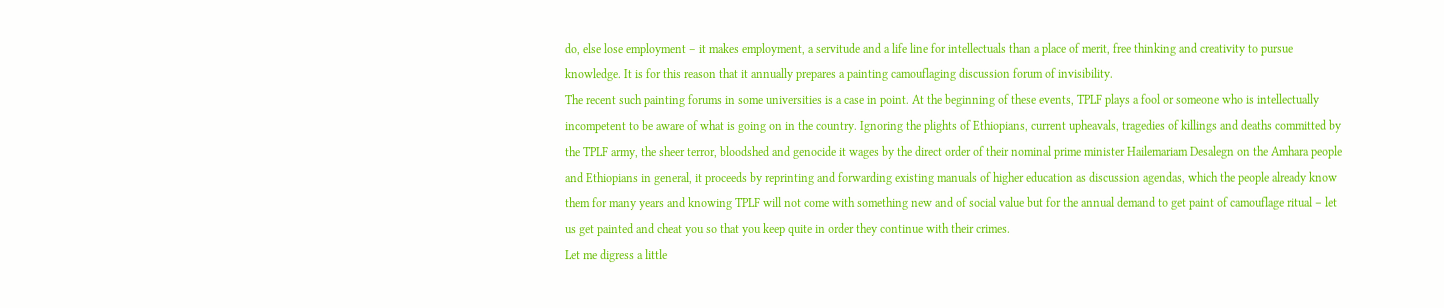do, else lose employment – it makes employment, a servitude and a life line for intellectuals than a place of merit, free thinking and creativity to pursue knowledge. It is for this reason that it annually prepares a painting camouflaging discussion forum of invisibility.
The recent such painting forums in some universities is a case in point. At the beginning of these events, TPLF plays a fool or someone who is intellectually incompetent to be aware of what is going on in the country. Ignoring the plights of Ethiopians, current upheavals, tragedies of killings and deaths committed by the TPLF army, the sheer terror, bloodshed and genocide it wages by the direct order of their nominal prime minister Hailemariam Desalegn on the Amhara people and Ethiopians in general, it proceeds by reprinting and forwarding existing manuals of higher education as discussion agendas, which the people already know them for many years and knowing TPLF will not come with something new and of social value but for the annual demand to get paint of camouflage ritual – let us get painted and cheat you so that you keep quite in order they continue with their crimes.
Let me digress a little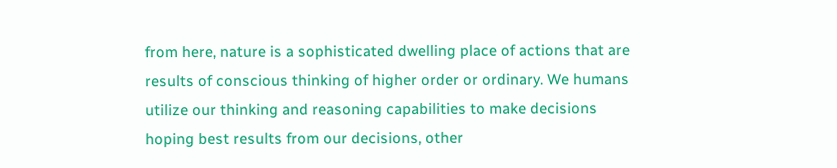from here, nature is a sophisticated dwelling place of actions that are results of conscious thinking of higher order or ordinary. We humans utilize our thinking and reasoning capabilities to make decisions hoping best results from our decisions, other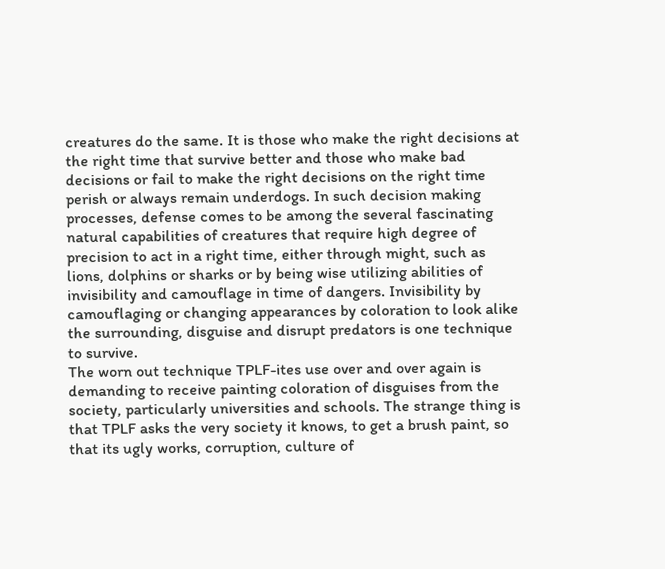creatures do the same. It is those who make the right decisions at the right time that survive better and those who make bad decisions or fail to make the right decisions on the right time perish or always remain underdogs. In such decision making processes, defense comes to be among the several fascinating natural capabilities of creatures that require high degree of precision to act in a right time, either through might, such as lions, dolphins or sharks or by being wise utilizing abilities of invisibility and camouflage in time of dangers. Invisibility by camouflaging or changing appearances by coloration to look alike the surrounding, disguise and disrupt predators is one technique to survive.
The worn out technique TPLF-ites use over and over again is demanding to receive painting coloration of disguises from the society, particularly universities and schools. The strange thing is that TPLF asks the very society it knows, to get a brush paint, so that its ugly works, corruption, culture of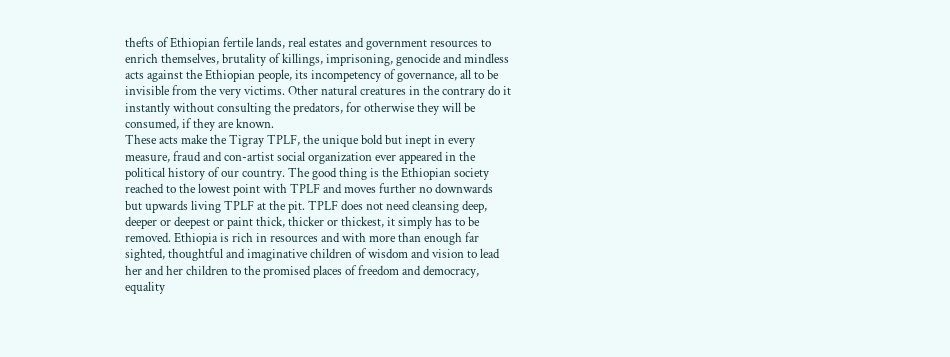thefts of Ethiopian fertile lands, real estates and government resources to enrich themselves, brutality of killings, imprisoning, genocide and mindless acts against the Ethiopian people, its incompetency of governance, all to be invisible from the very victims. Other natural creatures in the contrary do it instantly without consulting the predators, for otherwise they will be consumed, if they are known.
These acts make the Tigray TPLF, the unique bold but inept in every measure, fraud and con-artist social organization ever appeared in the political history of our country. The good thing is the Ethiopian society reached to the lowest point with TPLF and moves further no downwards but upwards living TPLF at the pit. TPLF does not need cleansing deep, deeper or deepest or paint thick, thicker or thickest, it simply has to be removed. Ethiopia is rich in resources and with more than enough far sighted, thoughtful and imaginative children of wisdom and vision to lead her and her children to the promised places of freedom and democracy, equality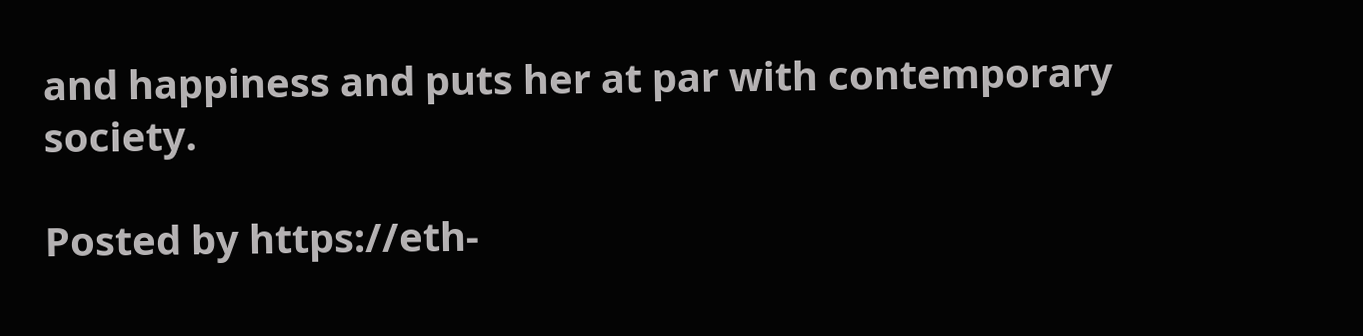and happiness and puts her at par with contemporary society.

Posted by https://eth-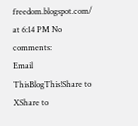freedom.blogspot.com/ at 6:14 PM No comments:
Email ThisBlogThis!Share to XShare to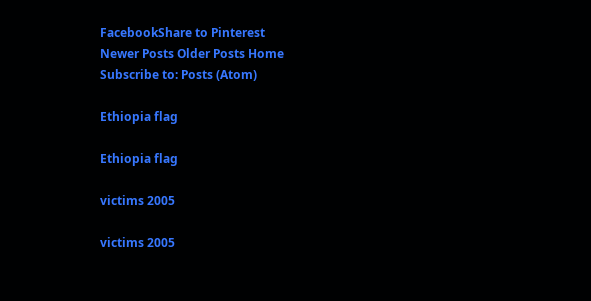FacebookShare to Pinterest
Newer Posts Older Posts Home
Subscribe to: Posts (Atom)

Ethiopia flag

Ethiopia flag

victims 2005

victims 2005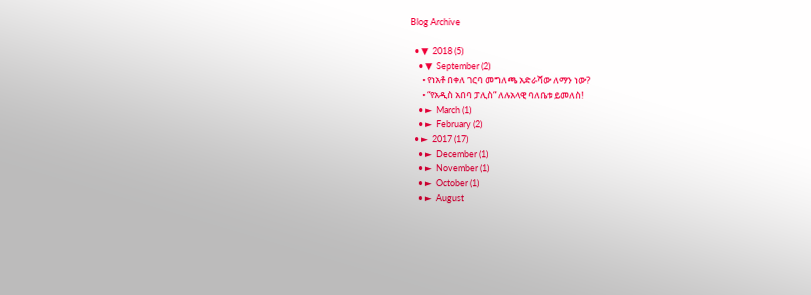Blog Archive

  • ▼  2018 (5)
    • ▼  September (2)
      • የነአቶ በቀለ ገርባ መግለጫ አድራሻው ለማን ነው?
      • “የአዲስ አበባ ፓሊስ” ለሉአላዊ ባለቤቱ ይመለስ!
    • ►  March (1)
    • ►  February (2)
  • ►  2017 (17)
    • ►  December (1)
    • ►  November (1)
    • ►  October (1)
    • ►  August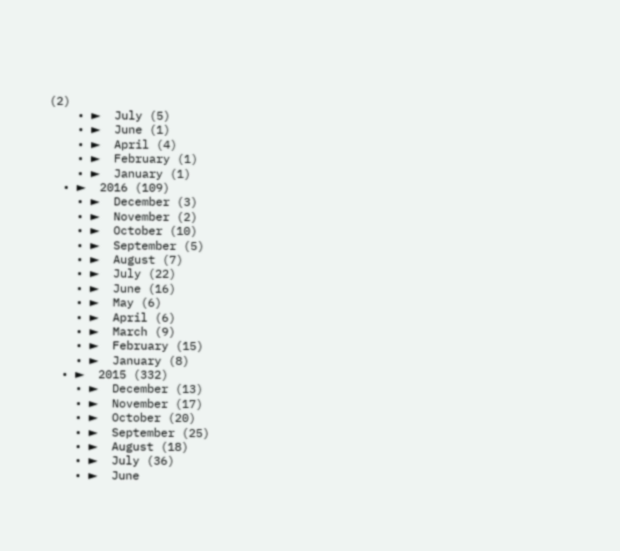(2)
    • ►  July (5)
    • ►  June (1)
    • ►  April (4)
    • ►  February (1)
    • ►  January (1)
  • ►  2016 (109)
    • ►  December (3)
    • ►  November (2)
    • ►  October (10)
    • ►  September (5)
    • ►  August (7)
    • ►  July (22)
    • ►  June (16)
    • ►  May (6)
    • ►  April (6)
    • ►  March (9)
    • ►  February (15)
    • ►  January (8)
  • ►  2015 (332)
    • ►  December (13)
    • ►  November (17)
    • ►  October (20)
    • ►  September (25)
    • ►  August (18)
    • ►  July (36)
    • ►  June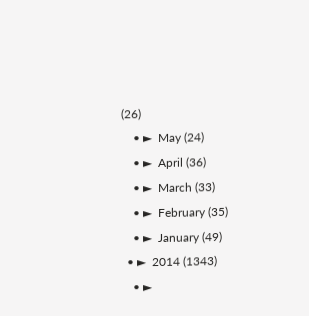(26)
    • ►  May (24)
    • ►  April (36)
    • ►  March (33)
    • ►  February (35)
    • ►  January (49)
  • ►  2014 (1343)
    • ►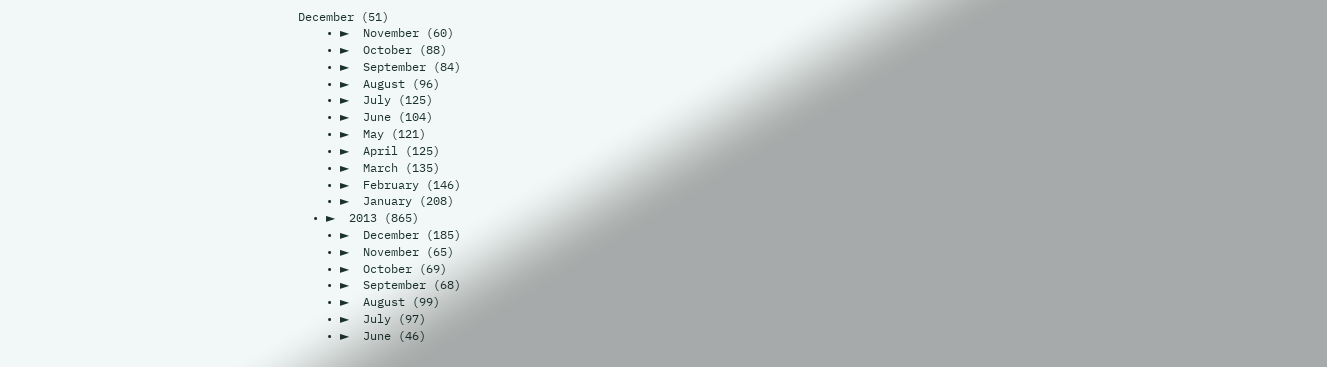December (51)
    • ►  November (60)
    • ►  October (88)
    • ►  September (84)
    • ►  August (96)
    • ►  July (125)
    • ►  June (104)
    • ►  May (121)
    • ►  April (125)
    • ►  March (135)
    • ►  February (146)
    • ►  January (208)
  • ►  2013 (865)
    • ►  December (185)
    • ►  November (65)
    • ►  October (69)
    • ►  September (68)
    • ►  August (99)
    • ►  July (97)
    • ►  June (46)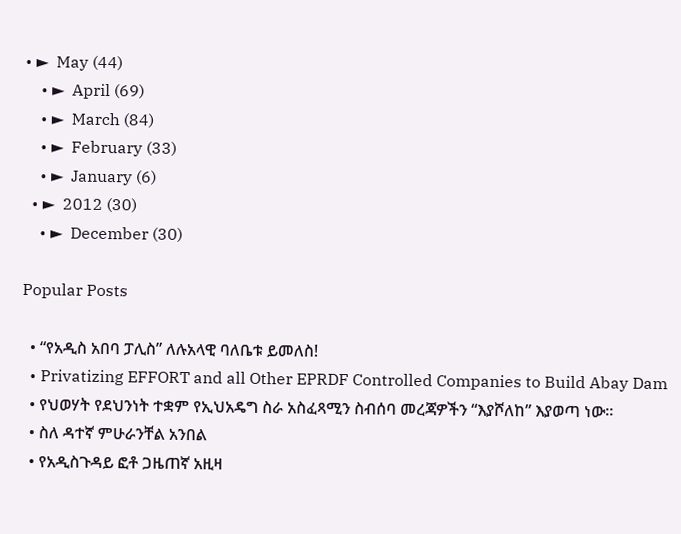• ►  May (44)
    • ►  April (69)
    • ►  March (84)
    • ►  February (33)
    • ►  January (6)
  • ►  2012 (30)
    • ►  December (30)

Popular Posts

  • “የአዲስ አበባ ፓሊስ” ለሉአላዊ ባለቤቱ ይመለስ!
  • Privatizing EFFORT and all Other EPRDF Controlled Companies to Build Abay Dam
  • የህወሃት የደህንነት ተቋም የኢህአዴግ ስራ አስፈጻሚን ስብሰባ መረጃዎችን “እያሾለከ” እያወጣ ነው።
  • ስለ ዳተኛ ምሁራንቸል አንበል
  • የአዲስጉዳይ ፎቶ ጋዜጠኛ አዚዛ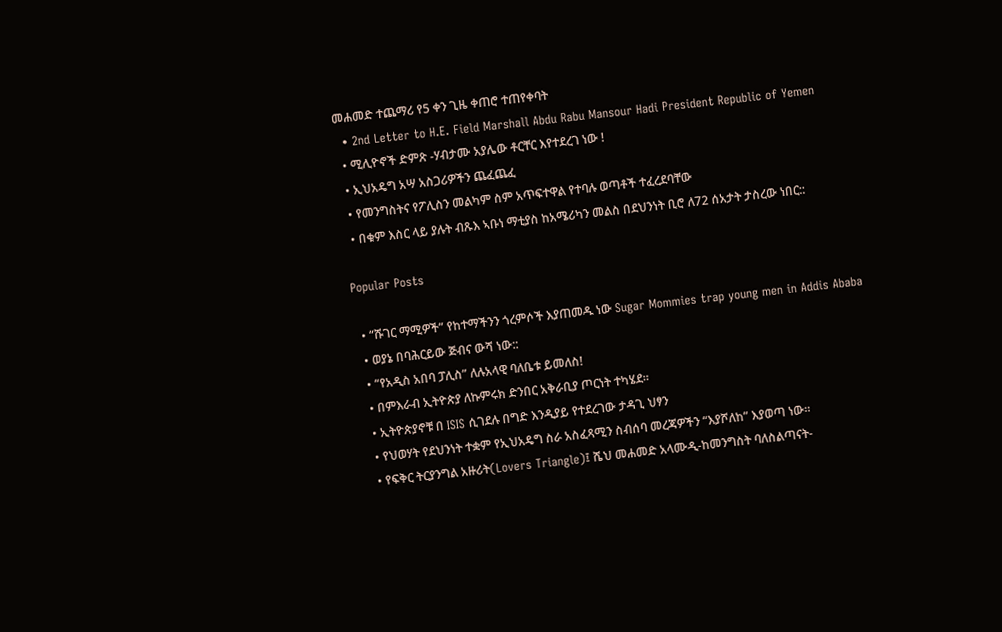መሐመድ ተጨማሪ የ5 ቀን ጊዜ ቀጠሮ ተጠየቀባት
  • 2nd Letter to H.E. Field Marshall Abdu Rabu Mansour Hadi President Republic of Yemen
  • ሚሊዮኖች ድምጽ -ሃብታሙ አያሌው ቶርቸር እየተደረገ ነው !
  • ኢህአዴግ አሣ አስጋሪዎችን ጨፈጨፈ
  • የመንግስትና የፖሊስን መልካም ስም አጥፍተዋል የተባሉ ወጣቶች ተፈረደባቸው
  • በቁም እስር ላይ ያሉት ብጹእ ኣቡነ ማቲያስ ከአሜሪካን መልስ በደህንነት ቢሮ ለ72 ሰአታት ታስረው ነበር::

Popular Posts

  • “ሹገር ማሚዎች” የከተማችንን ጎረምሶች እያጠመዱ ነው Sugar Mommies trap young men in Addis Ababa
  • ወያኔ በባሕርይው ጅብና ውሻ ነው::
  • “የአዲስ አበባ ፓሊስ” ለሉአላዊ ባለቤቱ ይመለስ!
  • በምእራብ ኢትዮጵያ ለኩምሩክ ድንበር አቅራቢያ ጦርነት ተካሄደ።
  • ኢትዮጵያኖቹ በ ISIS ሲገደሉ በግድ እንዲያይ የተደረገው ታዳጊ ህፃን
  • የህወሃት የደህንነት ተቋም የኢህአዴግ ስራ አስፈጻሚን ስብሰባ መረጃዎችን “እያሾለከ” እያወጣ ነው።
  • የፍቅር ትርያንግል አዙሪት(Lovers Triangle)፤ ሼህ መሐመድ አላሙዲ-ከመንግስት ባለስልጣናት-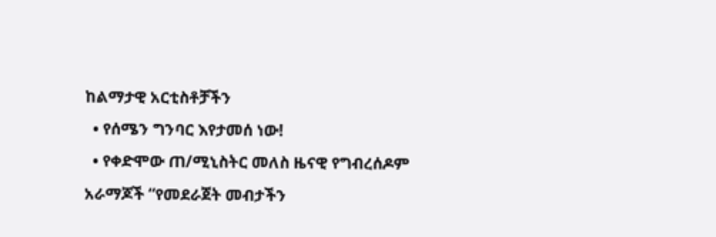ከልማታዊ አርቲስቶቻችን
  • የሰሜን ግንባር እየታመሰ ነው!
  • የቀድሞው ጠ/ሚኒስትር መለስ ዜናዊ የግብረሰዶም አራማጆች “የመደራጀት መብታችን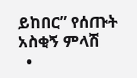ይከበር” የሰጡት አስቂኝ ምላሽ
  •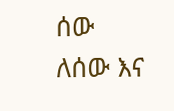ሰው ለሰው እና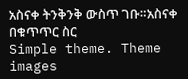አስናቀ ትንቅንቅ ውስጥ ገቡ።አስናቀ በቁጥጥር ስር
Simple theme. Theme images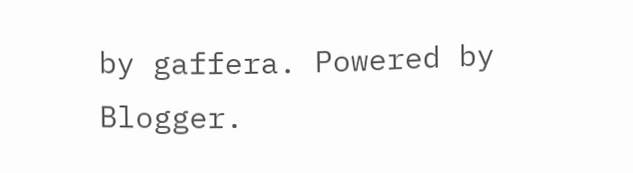by gaffera. Powered by Blogger.